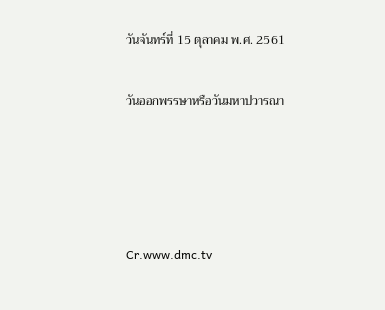วันจันทร์ที่ 15 ตุลาคม พ.ศ. 2561

วันออกพรรษาหรือวันมหาปวารณา




Cr.www.dmc.tv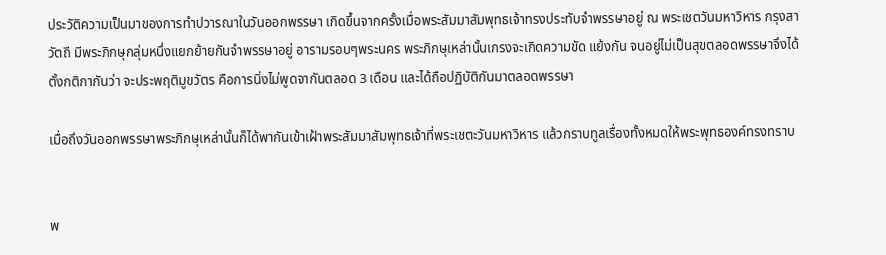ประวัติความเป็นมาของการทำปวารณาในวันออกพรรษา เกิดขึ้นจากครั้งเมื่อพระสัมมาสัมพุทธเจ้าทรงประทับจำพรรษาอยู่ ณ พระเชตวันมหาวิหาร กรุงสาวัตถี มีพระภิกษุกลุ่มหนึ่งแยกย้ายกันจำพรรษาอยู่ อารามรอบๆพระนคร พระภิกษุเหล่านั้นเกรงจะเกิดความขัด แย้งกัน จนอยู่ไม่เป็นสุขตลอดพรรษาจึงได้ตั้งกติกากันว่า จะประพฤติมูขวัตร คือการนิ่งไม่พูดจากันตลอด 3 เดือน และได้ถือปฏิบัติกันมาตลอดพรรษา

เมื่อถึงวันออกพรรษาพระภิกษุเหล่านั้นก็ได้พากันเข้าเฝ้าพระสัมมาสัมพุทธเจ้าที่พระเชตะวันมหาวิหาร แล้วกราบทูลเรื่องทั้งหมดให้พระพุทธองค์ทรงทราบ


พ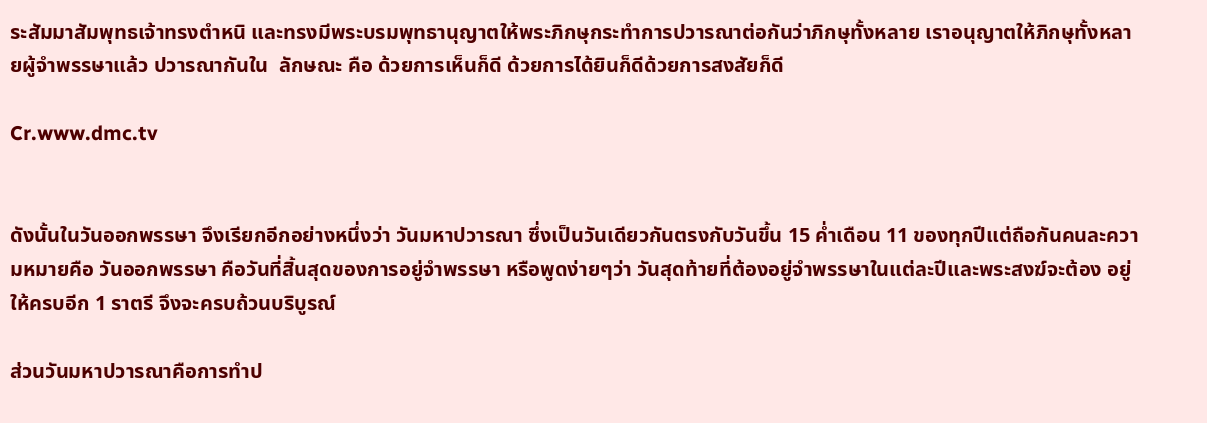ระสัมมาสัมพุทธเจ้าทรงตำหนิ และทรงมีพระบรมพุทธานุญาตให้พระภิกษุกระทำการปวารณาต่อกันว่าภิกษุทั้งหลาย เราอนุญาตให้ภิกษุทั้งหลายผู้จำพรรษาแล้ว ปวารณากันใน  ลักษณะ คือ ด้วยการเห็นก็ดี ด้วยการได้ยินก็ดีด้วยการสงสัยก็ดี

Cr.www.dmc.tv


ดังนั้นในวันออกพรรษา จึงเรียกอีกอย่างหนึ่งว่า วันมหาปวารณา ซึ่งเป็นวันเดียวกันตรงกับวันขึ้น 15 ค่ำเดือน 11 ของทุกปีแต่ถือกันคนละความหมายคือ วันออกพรรษา คือวันที่สิ้นสุดของการอยู่จำพรรษา หรือพูดง่ายๆว่า วันสุดท้ายที่ต้องอยู่จำพรรษาในแต่ละปีและพระสงฆ์จะต้อง อยู่ให้ครบอีก 1 ราตรี จึงจะครบถ้วนบริบูรณ์

ส่วนวันมหาปวารณาคือการทำป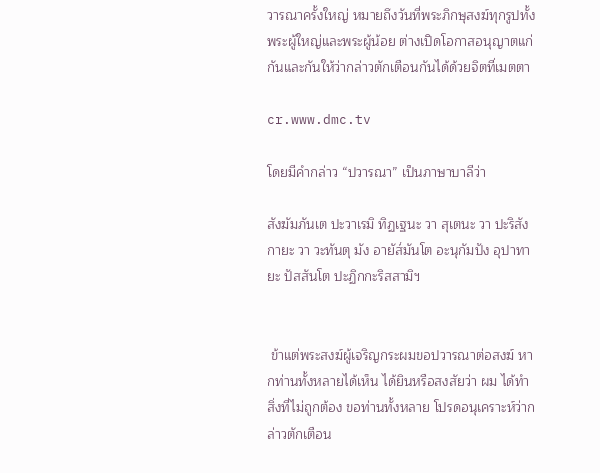วารณาครั้งใหญ่ หมายถึงวันที่พระภิกษุสงฆ์ทุกรูปทั้งพระผู้ใหญ่และพระผู้น้อย ต่างเปิดโอกาสอนุญาตแก่กันและกันให้ว่ากล่าวตักเตือนกันได้ด้วยจิตที่เมตตา

cr.www.dmc.tv

โดยมีคำกล่าว “ปวารณา” เป็นภาษาบาลีว่า

สังฆัมภันเต ปะวาเรมิ ทิฏเฐนะ วา สุเตนะ วา ปะริสังกายะ วา วะทันตุ มัง อายัส๎มันโต อะนุกัมปัง อุปาทายะ ปัสสันโต ปะฏิกกะริสสามิฯ


 ข้าแต่พระสงฆ์ผู้เจริญกระผมขอปวารณาต่อสงฆ์ หากท่านทั้งหลายได้เห็น ได้ยินหรือสงสัยว่า ผม ได้ทำสิ่งที่ไม่ถูกต้อง ขอท่านทั้งหลาย โปรดอนุเคราะห์ว่ากล่าวตักเตือน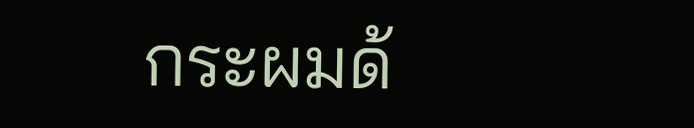กระผมด้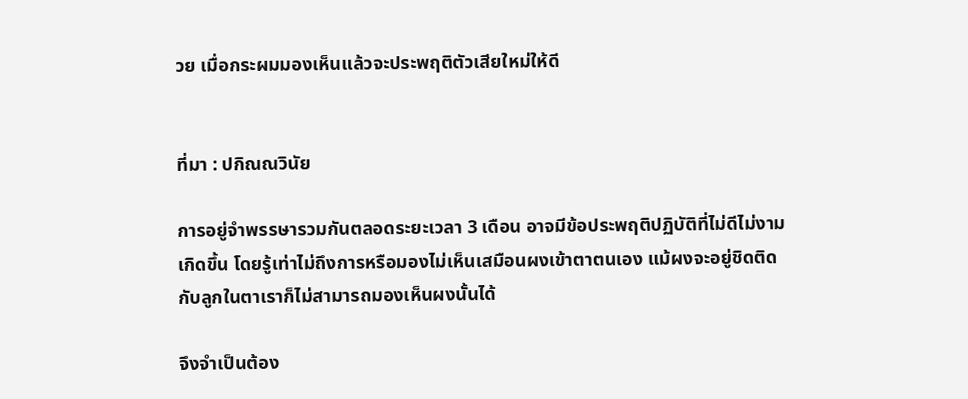วย เมื่อกระผมมองเห็นแล้วจะประพฤติตัวเสียใหม่ให้ดี


ที่มา : ปกิณณวินัย

การอยู่จำพรรษารวมกันตลอดระยะเวลา 3 เดือน อาจมีข้อประพฤติปฏิบัติที่ไม่ดีไม่งามเกิดขึ้น โดยรู้เท่าไม่ถึงการหรือมองไม่เห็นเสมือนผงเข้าตาตนเอง แม้ผงจะอยู่ชิดติดกับลูกในตาเราก็ไม่สามารถมองเห็นผงนั้นได้

จึงจำเป็นต้อง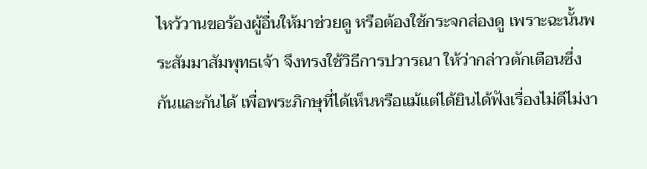ไหว้วานขอร้องผู้อื่นให้มาช่วยดู หรือต้องใช้กระจกส่องดู เพราะฉะนั้นพระสัมมาสัมพุทธเจ้า จึงทรงใช้วิธีการปวารณา ให้ว่ากล่าวตักเตือนซึ่งกันและกันได้ เพื่อพระภิกษุที่ได้เห็นหรือแม้แต่ได้ยินได้ฟังเรื่องไม่ดีไม่งา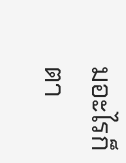มอะไรก็ตา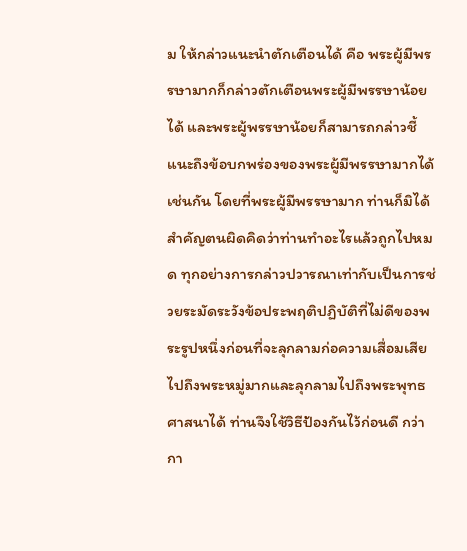ม ให้กล่าวแนะนำตักเตือนได้ คือ พระผู้มีพรรษามากก็กล่าวตักเตือนพระผู้มีพรรษาน้อยได้ และพระผู้พรรษาน้อยก็สามารถกล่าวชี้แนะถึงข้อบกพร่องของพระผู้มีพรรษามากได้เช่นกัน โดยที่พระผู้มีพรรษามาก ท่านก็มิได้สำคัญตนผิดคิดว่าท่านทำอะไรแล้วถูกไปหมด ทุกอย่างการกล่าวปวารณาเท่ากับเป็นการช่วยระมัดระวังข้อประพฤติปฏิบัติที่ไม่ดีของพระรูปหนึ่งก่อนที่จะลุกลามก่อความเสื่อมเสียไปถึงพระหมู่มากและลุกลามไปถึงพระพุทธศาสนาได้ ท่านจึงใช้วิธีป้องกันไว้ก่อนดี กว่ากา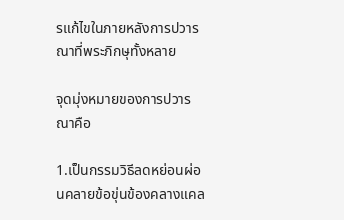รแก้ไขในภายหลังการปวารณาที่พระภิกษุทั้งหลาย

จุดมุ่งหมายของการปวารณาคือ

1.เป็นกรรมวิธีลดหย่อนผ่อนคลายข้อขุ่นข้องคลางแคล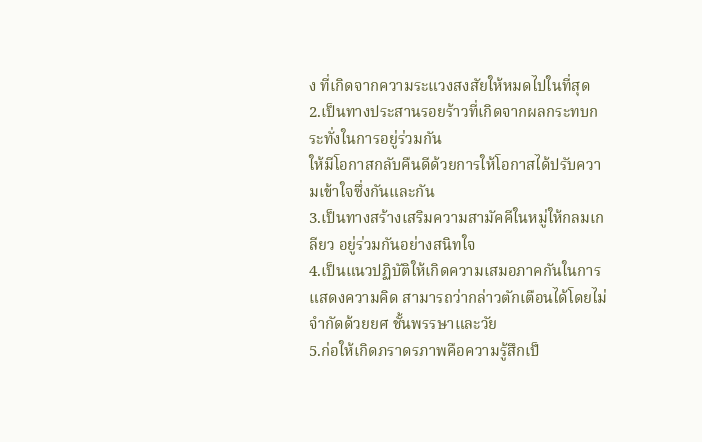ง ที่เกิดจากความระแวงสงสัยให้หมดไปในที่สุด
2.เป็นทางประสานรอยร้าวที่เกิดจากผลกระทบกระทั่งในการอยู่ร่วมกัน
ให้มีโอกาสกลับคืนดีด้วยการให้โอกาสได้ปรับความเข้าใจซึ่งกันและกัน
3.เป็นทางสร้างเสริมความสามัคคีในหมู่ให้กลมเกลียว อยู่ร่วมกันอย่างสนิทใจ
4.เป็นแนวปฏิบัติให้เกิดความเสมอภาคกันในการแสดงความคิด สามารถว่ากล่าวตักเตือนได้โดยไม่จำกัดด้วยยศ ชั้นพรรษาและวัย
5.ก่อให้เกิดภราดรภาพคือความรู้สึกเป็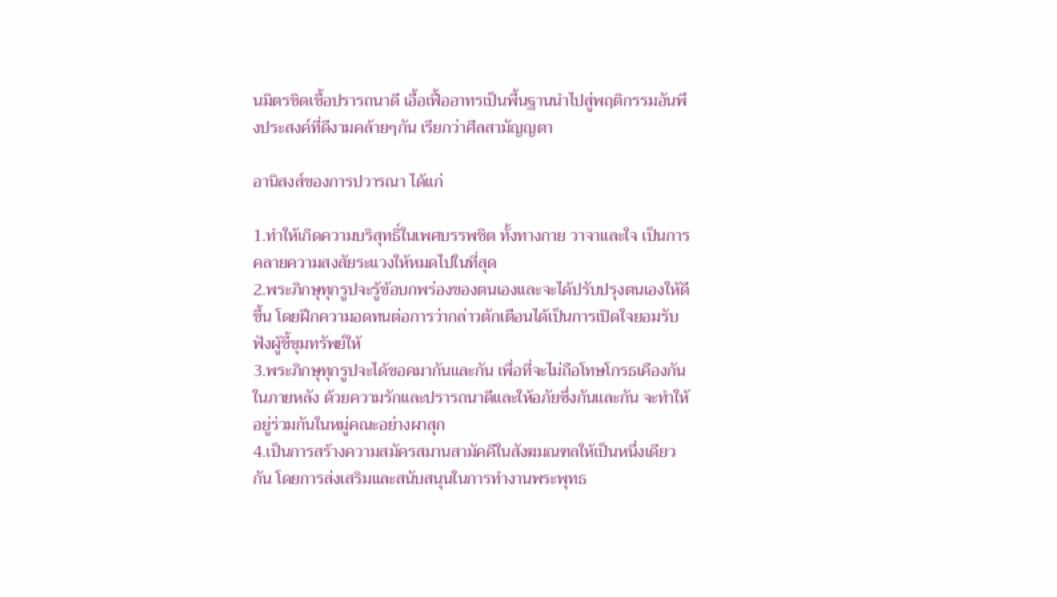นมิตรชิดเชื้อปรารถนาดี เอื้อเฟื้ออาทรเป็นพื้นฐานนำไปสู่พฤติกรรมอันพึงประสงค์ที่ดีงามคล้ายๆกัน เรียกว่าศีลสามัญญตา

อานิสงส์ของการปวารณา ได้แก่

1.ทำให้เกิดความบริสุทธิ์ในเพศบรรพชิต ทั้งทางกาย วาจาและใจ เป็นการคลายความสงสัยระแวงให้หมดไปในที่สุด
2.พระภิกษุทุกรูปจะรู้ข้อบกพร่องของตนเองและจะได้ปรับปรุงตนเองให้ดีขึ้น โดยฝึกความอดทนต่อการว่ากล่าวตักเตือนได้เป็นการเปิดใจยอมรับฟังผู้ชี้ขุมทรัพย์ให้
3.พระภิกษุทุกรูปจะได้ขอคมากันและกัน เพื่อที่จะไม่ถือโทษโกรธเคืองกันในภายหลัง ด้วยความรักและปรารถนาดีและให้อภัยซึ่งกันและกัน จะทำให้อยู่ร่วมกันในหมู่คณะอย่างผาสุก
4.เป็นการสร้างความสมัครสมานสามัคคีในสังฆมณฑลให้เป็นหนึ่งเดียวกัน โดยการส่งเสริมและสนับสนุนในการทำงานพระพุทธ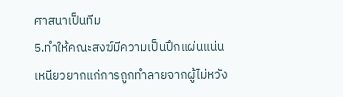ศาสนาเป็นทีม
5.ทำให้คณะสงฆ์มีความเป็นปึกแผ่นแน่นเหนียวยากแก่การถูกทำลายจากผู้ไม่หวัง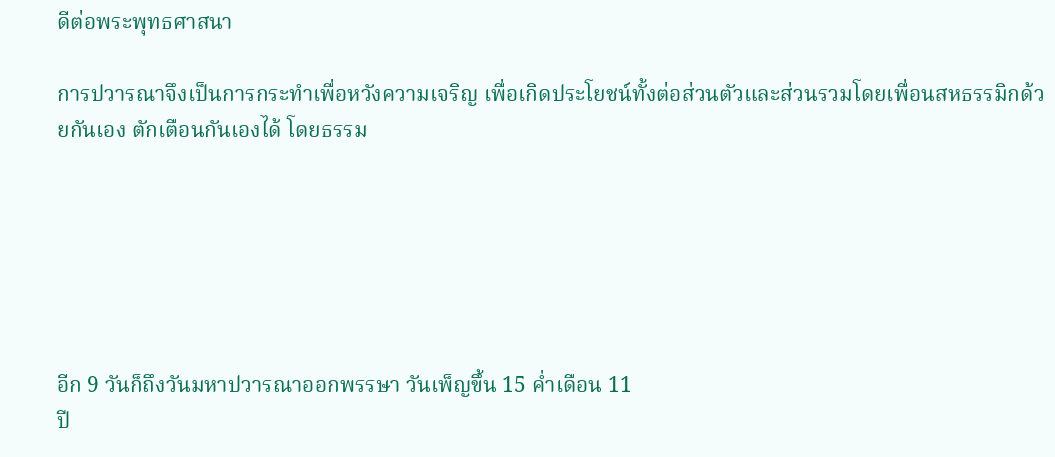ดีต่อพระพุทธศาสนา

การปวารณาจึงเป็นการกระทำเพื่อหวังความเจริญ เพื่อเกิดประโยชน์ทั้งต่อส่วนตัวและส่วนรวมโดยเพื่อนสหธรรมิกด้วยกันเอง ตักเตือนกันเองได้ โดยธรรม






อีก 9 วันก็ถึงวันมหาปวารณาออกพรรษา วันเพ็ญขึ้น 15 ค่ำเดือน 11
ปี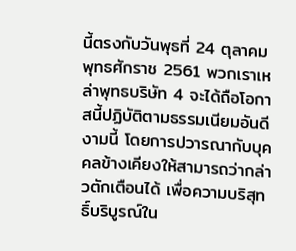นี้ตรงกับวันพุธที่ 24 ตุลาคม พุทธศักราช 2561 พวกเราเหล่าพุทธบริษัท 4 จะได้ถือโอกาสนี้ปฏิบัติตามธรรมเนียมอันดีงามนี้ โดยการปวารณากับบุคคลข้างเคียงให้สามารถว่ากล่าวตักเตือนได้ เพื่อความบริสุทธิ์บริบูรณ์ใน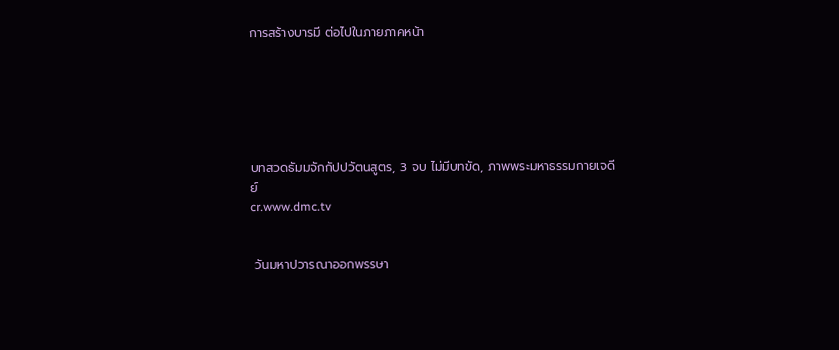การสร้างบารมี ต่อไปในภายภาคหน้า






บทสวดธัมมจักกัปปวัตนสูตร, 3 จบ ไม่มีบทขัด, ภาพพระมหาธรรมกายเจดีย์
cr.www.dmc.tv


 วันมหาปวารณาออกพรรษา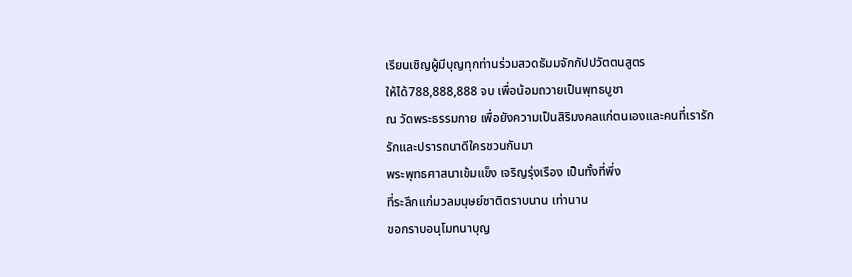เรียนเชิญผู้มีบุญทุกท่านร่วมสวดธัมมจักกัปปวัตตนสูตร
ให้ได้788,888,888 จบ เพื่อน้อมถวายเป็นพุทธบูชา
ณ วัดพระธรรมกาย เพื่อยังความเป็นสิริมงคลแก่ตนเองและคนที่เรารัก
รักและปรารถนาดีใครชวนกันมา
พระพุทธศาสนาเข้มแข็ง เจริญรุ่งเรือง เป็นทั้งที่พึ่ง
ที่ระลึกแก่มวลมนุษย์ชาติตราบนาน เท่านาน
ขอกราบอนุโมทนาบุญ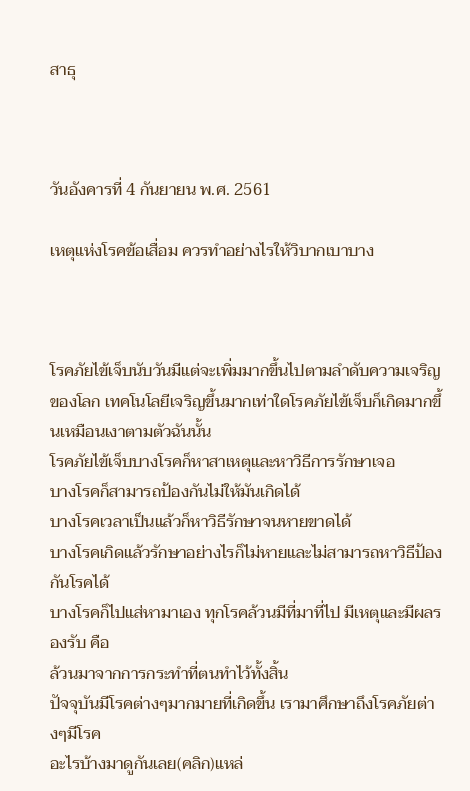สาธุ



วันอังคารที่ 4 กันยายน พ.ศ. 2561

เหตุแห่งโรคข้อเสื่อม ควรทำอย่างไรให้วิบากเบาบาง



โรคภัยไข้เจ็บนับวันมีแต่จะเพิ่มมากขึ้นไปตามลำดับความเจริญของโลก เทคโนโลยีเจริญขึ้นมากเท่าใดโรคภัยไข้เจ็บก็เกิดมากขึ้นเหมือนเงาตามตัวฉันนั้น
โรคภัยไข้เจ็บบางโรคก็หาสาเหตุและหาวิธีการรักษาเจอ
บางโรคก็สามารถป้องกันไม่ให้มันเกิดได้
บางโรคเวลาเป็นแล้วก็หาวิธีรักษาจนหายขาดได้
บางโรคเกิดแล้วรักษาอย่างไรก็ไม่หายและไม่สามารถหาวิธีป้องกันโรคได้
บางโรคก็ไปแส่หามาเอง ทุกโรคล้วนมีที่มาที่ไป มีเหตุและมีผลรองรับ คือ
ล้วนมาจากการกระทำที่ตนทำไว้ทั้งสิ้น
ปัจจุบันมีโรคต่างๆมากมายที่เกิดขึ้น เรามาศึกษาถึงโรคภัยต่างๆมีโรค
อะไรบ้างมาดูกันเลย(คลิก)แหล่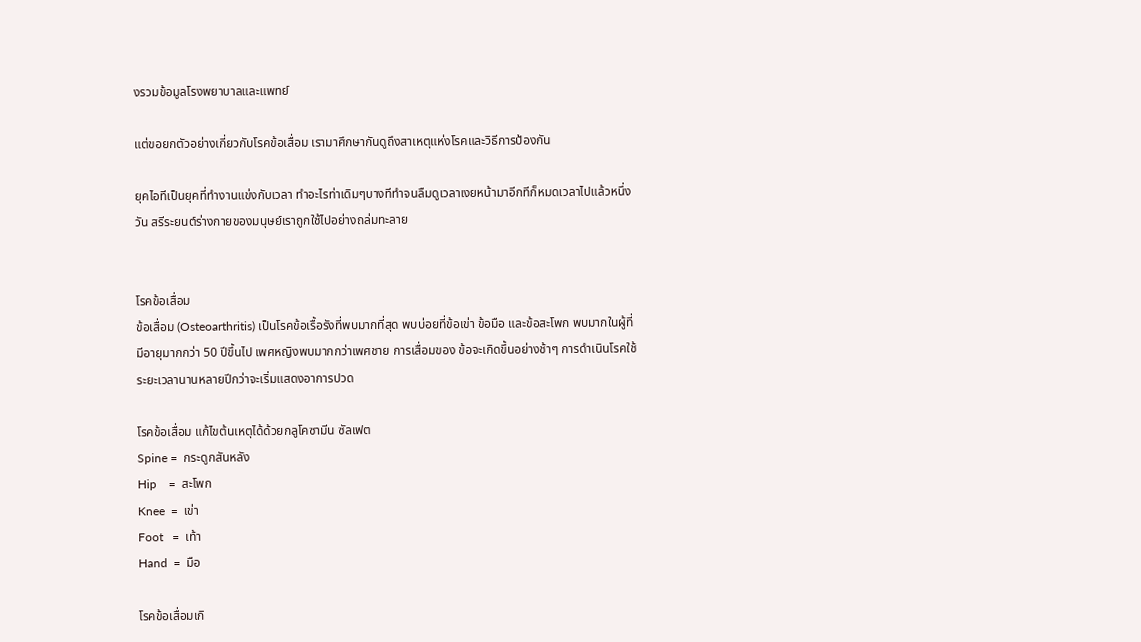งรวมข้อมูลโรงพยาบาลและแพทย์

แต่ขอยกตัวอย่างเกี่ยวกับโรคข้อเสื่อม เรามาศึกษากันดูถึงสาเหตุแห่งโรคและวิธีการป้องกัน

ยุคไอทีเป็นยุคที่ทำงานแข่งกับเวลา ทำอะไรท่าเดิมๆบางทีทำจนลืมดูเวลาเงยหน้ามาอีกทีก็หมดเวลาไปแล้วหนึ่งวัน สรีระยนต์ร่างกายของมนุษย์เราถูกใช้ไปอย่างถล่มทะลาย


โรคข้อเสื่อม
ข้อเสื่อม (Osteoarthritis) เป็นโรคข้อเรื้อรังที่พบมากที่สุด พบบ่อยที่ข้อเข่า ข้อมือ และข้อสะโพก พบมากในผู้ที่มีอายุมากกว่า 50 ปีขึ้นไป เพศหญิงพบมากกว่าเพศชาย การเสื่อมของ ข้อจะเกิดขึ้นอย่างช้าๆ การดำเนินโรคใช้ระยะเวลานานหลายปีกว่าจะเริ่มแสดงอาการปวด

โรคข้อเสื่อม แก้ไขต้นเหตุได้ด้วยกลูโคซามีน ซัลเฟต
Spine =  กระดูกสันหลัง
Hip    =  สะโพก
Knee  =  เข่า
Foot   =  เท้า
Hand  =  มือ

โรคข้อเสื่อมเกิ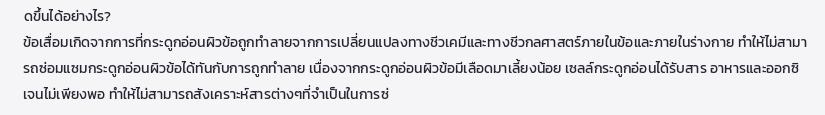ดขึ้นได้อย่างไร?
ข้อเสื่อมเกิดจากการที่กระดูกอ่อนผิวข้อถูกทำลายจากการเปลี่ยนแปลงทางชีวเคมีและทางชีวกลศาสตร์ภายในข้อและภายในร่างกาย ทำให้ไม่สามารถซ่อมแซมกระดูกอ่อนผิวข้อได้ทันกับการถูกทำลาย เนื่องจากกระดูกอ่อนผิวข้อมีเลือดมาเลี้ยงน้อย เซลล์กระดูกอ่อนได้รับสาร อาหารและออกซิเจนไม่เพียงพอ ทำให้ไม่สามารถสังเคราะห์สารต่างๆที่จำเป็นในการซ่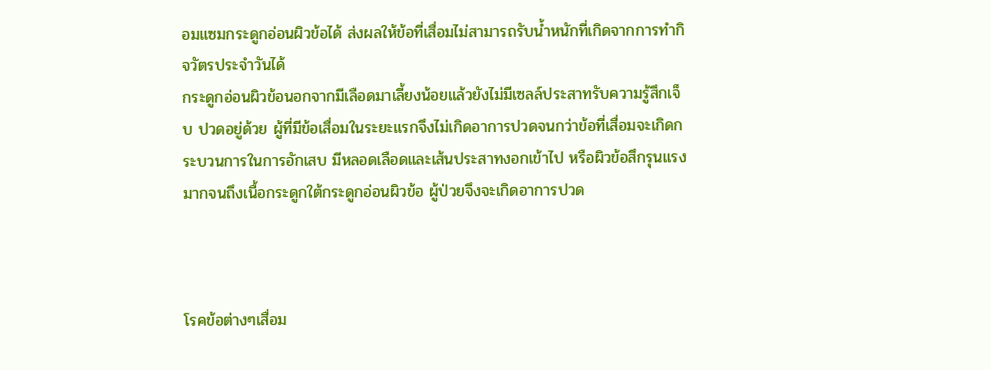อมแซมกระดูกอ่อนผิวข้อได้ ส่งผลให้ข้อที่เสื่อมไม่สามารถรับน้ำหนักที่เกิดจากการทำกิจวัตรประจำวันได้
กระดูกอ่อนผิวข้อนอกจากมีเลือดมาเลี้ยงน้อยแล้วยังไม่มีเซลล์ประสาทรับความรู้สึกเจ็บ ปวดอยู่ด้วย ผู้ที่มีข้อเสื่อมในระยะแรกจึงไม่เกิดอาการปวดจนกว่าข้อที่เสื่อมจะเกิดกระบวนการในการอักเสบ มีหลอดเลือดและเส้นประสาทงอกเข้าไป หรือผิวข้อสึกรุนแรงมากจนถึงเนื้อกระดูกใต้กระดูกอ่อนผิวข้อ ผู้ป่วยจึงจะเกิดอาการปวด



โรคข้อต่างๆเสื่อม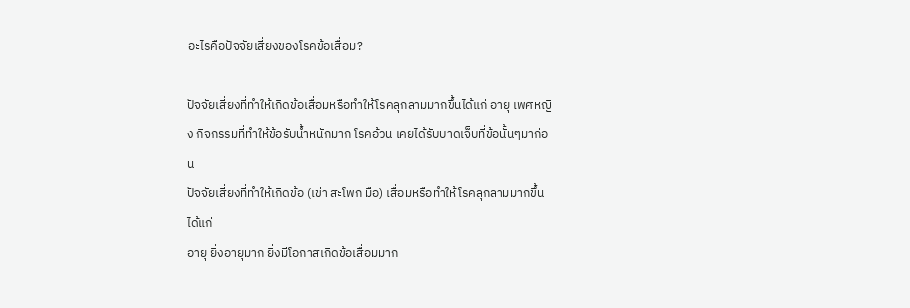อะไรคือปัจจัยเสี่ยงของโรคข้อเสื่อม?

ปัจจัยเสี่ยงที่ทำให้เกิดข้อเสื่อมหรือทำให้โรคลุกลามมากขึ้นได้แก่ อายุ เพศหญิง กิจกรรมที่ทำให้ข้อรับน้ำหนักมาก โรคอ้วน เคยได้รับบาดเจ็บที่ข้อนั้นๆมาก่อน
ปัจจัยเสี่ยงที่ทำให้เกิดข้อ (เข่า สะโพก มือ) เสื่อมหรือทำให้โรคลุกลามมากขึ้นได้แก่
อายุ ยิ่งอายุมาก ยิ่งมีโอกาสเกิดข้อเสื่อมมาก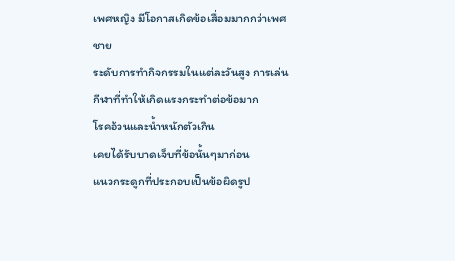เพศหญิง มีโอกาสเกิดข้อเสื่อมมากกว่าเพศชาย
ระดับการทำกิจกรรมในแต่ละวันสูง การเล่นกีฬาที่ทำให้เกิดแรงกระทำต่อข้อมาก
โรคอ้วนและน้ำหนักตัวเกิน
เคยได้รับบาดเจ็บที่ข้อนั้นๆมาก่อน
แนวกระดูกที่ประกอบเป็นข้อผิดรูป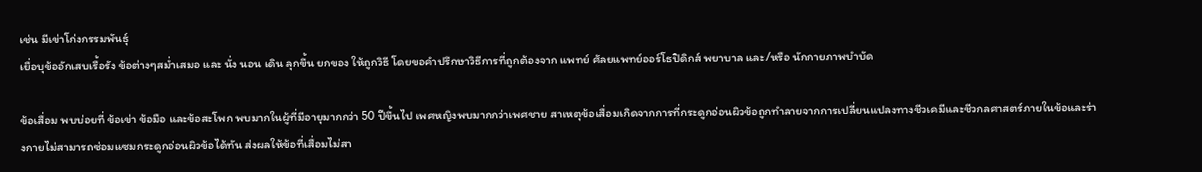เช่น มีเข่าโก่งกรรมพันธุ์
เยื่อบุข้ออักเสบเรื้อรัง ข้อต่างๆสม่ำเสมอ และ นั่ง นอน เดิน ลุกขึ้น ยกของ ให้ถูกวิธี โดยขอคำปรึกษาวิธีการที่ถูกต้องจาก แพทย์ ศัลยแพทย์ออร์โธปิดิกส์ พยาบาล และ/หรือ นักกายภาพบำบัด

ข้อเสื่อม พบบ่อยที่ ข้อเข่า ข้อมือ และข้อสะโพก พบมากในผู้ที่มีอายุมากกว่า 50 ปีขึ้นไป เพศหญิงพบมากกว่าเพศชาย สาเหตุข้อเสื่อมเกิดจากการที่กระดูกอ่อนผิวข้อถูกทำลายจากการเปลี่ยนแปลงทางชีวเคมีและชีวกลศาสตร์ภายในข้อและร่างกายไม่สามารถซ่อมแซมกระดูกอ่อนผิวข้อได้ทัน ส่งผลให้ข้อที่เสื่อมไม่สา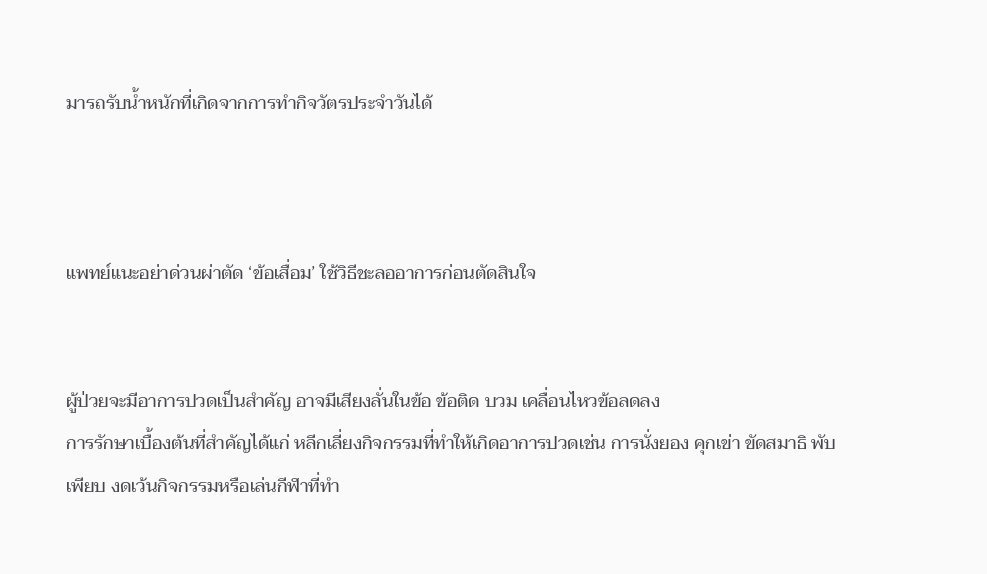มารถรับน้ำหนักที่เกิดจากการทำกิจวัตรประจำวันได้



แพทย์แนะอย่าด่วนผ่าตัด ‘ข้อเสื่อม’ ใช้วิธีชะลออาการก่อนตัดสินใจ


ผู้ป่วยจะมีอาการปวดเป็นสำคัญ อาจมีเสียงลั่นในข้อ ข้อติด บวม เคลื่อนไหวข้อลดลง
การรักษาเบื้องต้นที่สำคัญได้แก่ หลีกเลี่ยงกิจกรรมที่ทำให้เกิดอาการปวดเช่น การนั่งยอง คุกเข่า ขัดสมาธิ พับเพียบ งดเว้นกิจกรรมหรือเล่นกีฬาที่ทำ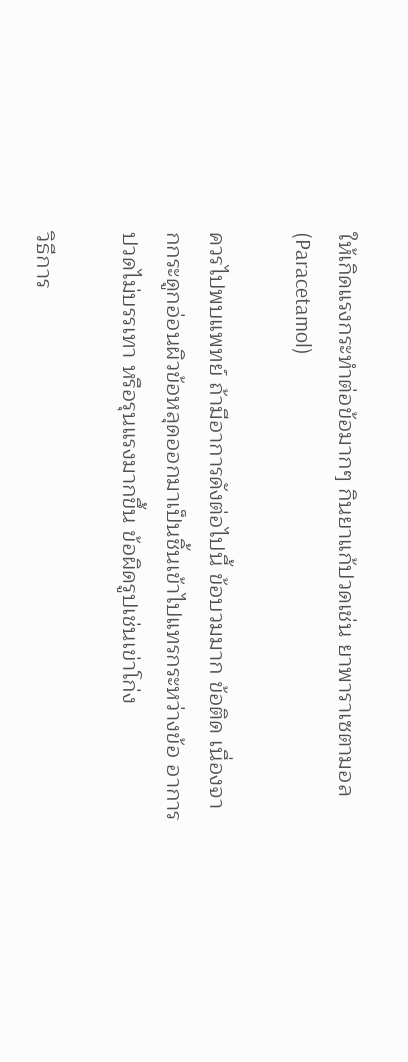ให้เกิดแรงกระทำต่อข้อมากๆ กินยาแก้ปวดเช่น ยาพาราเซตามอล (Paracetamol)

ควรไปพบแพทย์ ถ้ามีอาการดังต่อไปนี้ ข้อบวมมาก ข้อติด เนื่องจากกระดูกอ่อนผิวข้อหลุดออกมาเป็นชิ้นเข้าไปแทรกระหว่างข้อ อาการปวดไม่บรรเทา หรือรุนแรงมากขึ้น ข้อผิดรูปเช่นเข่าโก่ง

วิธีการ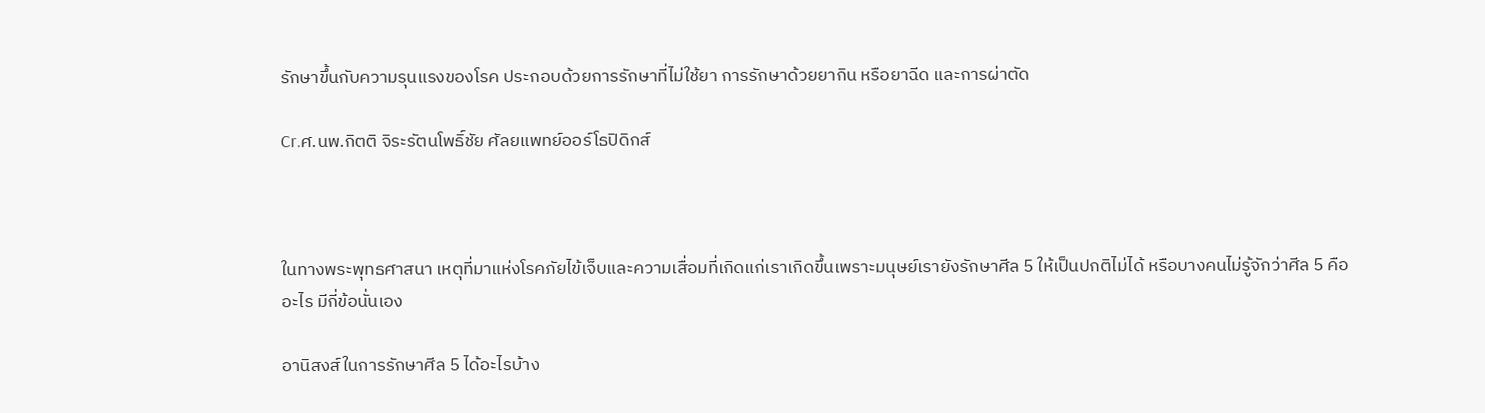รักษาขึ้นกับความรุนแรงของโรค ประกอบด้วยการรักษาที่ไม่ใช้ยา การรักษาด้วยยากิน หรือยาฉีด และการผ่าตัด

Cr.ศ.นพ.กิตติ จิระรัตนโพธิ์ชัย ศัลยแพทย์ออร์โธปิดิกส์



ในทางพระพุทธศาสนา เหตุที่มาแห่งโรคภัยไข้เจ็บและความเสื่อมที่เกิดแก่เราเกิดขึ้นเพราะมนุษย์เรายังรักษาศีล 5 ให้เป็นปกติไม่ได้ หรือบางคนไม่รู้จักว่าศีล 5 คืออะไร มีกี่ข้อนั่นเอง

อานิสงส์ในการรักษาศีล 5 ได้อะไรบ้าง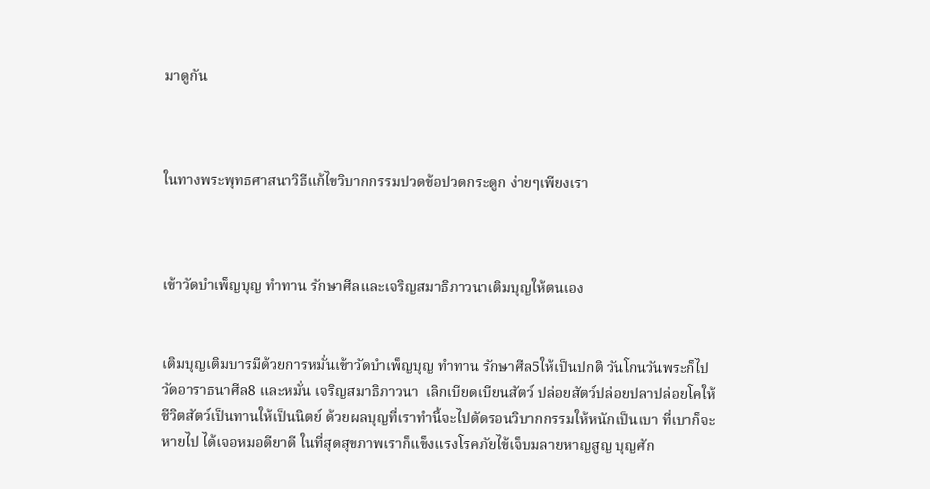มาดูกัน



ในทางพระพุทธศาสนาวิธีแก้ไขวิบากกรรมปวดข้อปวดกระดูก ง่ายๆเพียงเรา



เข้าวัดบำเพ็ญบุญ ทำทาน รักษาศีลและเจริญสมาธิภาวนาเติมบุญให้ตนเอง


เติมบุญเติมบารมีด้วยการหมั่นเข้าวัดบำเพ็ญบุญ ทำทาน รักษาศีล5ให้เป็นปกติ วันโกนวันพระก็ไปวัดอาราธนาศีล8 และหมั่น เจริญสมาธิภาวนา  เลิกเบียดเบียนสัตว์ ปล่อยสัตว์ปล่อยปลาปล่อยโคให้ชีวิตสัตว์เป็นทานให้เป็นนิตย์ ด้วยผลบุญที่เราทำนี้จะไปตัดรอนวิบากกรรมให้หนักเป็นเบา ที่เบาก็จะหายไป ได้เจอหมอดียาดี ในที่สุดสุขภาพเราก็แข็งแรงโรคภัยไข้เจ็บมลายหาญสูญ บุญศัก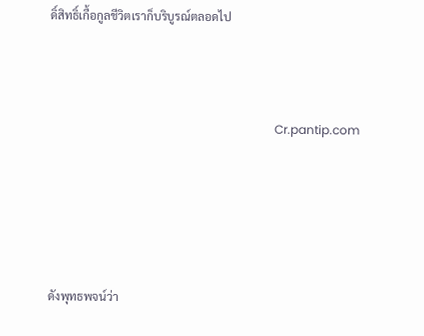ดิ์สิทธิ์เกื้อกูลชีวิตเราก็บริบูรณ์ตลอดไป



                                                                           Cr.pantip.com





ดังพุทธพจน์ว่า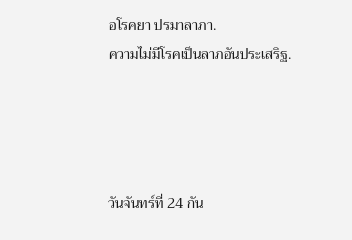อโรคยา ปรมาลาภา.
ความไม่มีโรคเป็นลาภอันประเสริฐ.




วันจันทร์ที่ 24 กัน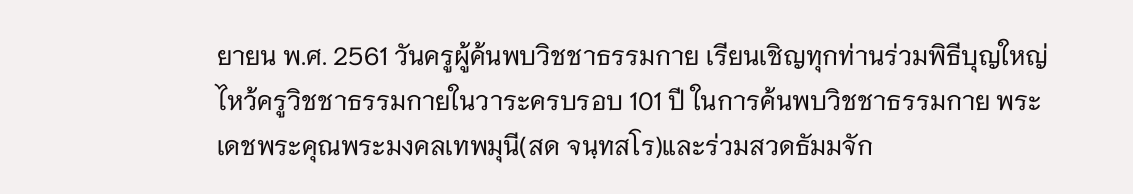ยายน พ.ศ. 2561 วันครูผู้ค้นพบวิชชาธรรมกาย เรียนเชิญทุกท่านร่วมพิธีบุญใหญ่ไหว้ครูวิชชาธรรมกายในวาระครบรอบ 101 ปี ในการค้นพบวิชชาธรรมกาย พระเดชพระคุณพระมงคลเทพมุนี(สด จนฺทสโร)และร่วมสวดธัมมจัก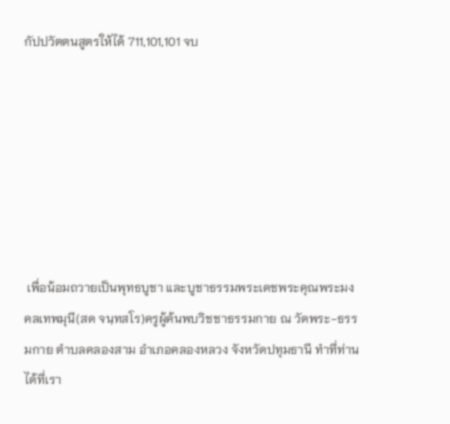กัปปวัตตนสูตรให้ได้ 711,101,101 จบ







 เพื่อน้อมถวายเป็นพุทธบูชา และบูชาธรรมพระเดชพระคุณพระมงคลเทพมุนี(สด จนฺทสโร)ครูผู้ค้นพบวิชชาธรรมกาย ณ วัดพระ-ธรรมกาย ตำบลคลองสาม อำเภอคลองหลวง จังหวัดปทุมธานี ทำที่ท่านได้ที่เรา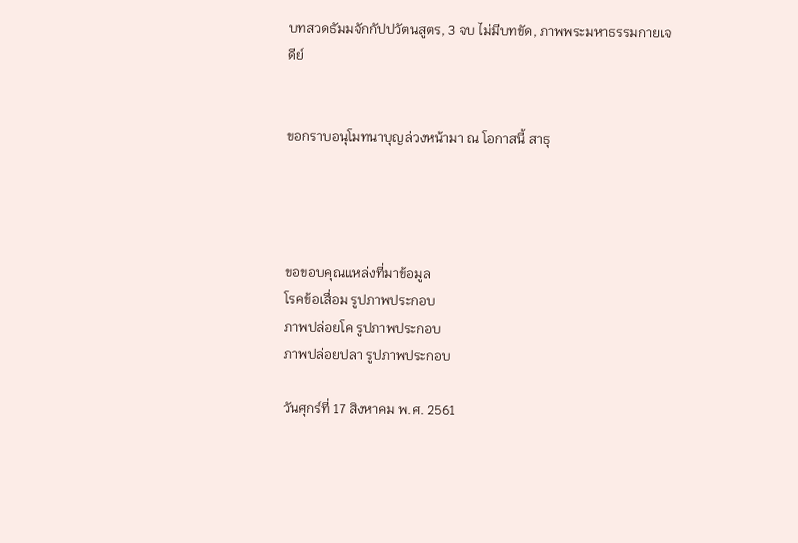บทสวดธัมมจักกัปปวัตนสูตร, 3 จบ ไม่มีบทขัด, ภาพพระมหาธรรมกายเจดีย์


ขอกราบอนุโมทนาบุญล่วงหน้ามา ณ โอกาสนี้ สาธุ




ขอขอบคุณแหล่งที่มาข้อมูล
โรคข้อเสื่อม รูปภาพประกอบ
ภาพปล่อยโค รูปภาพประกอบ
ภาพปล่อยปลา รูปภาพประกอบ

วันศุกร์ที่ 17 สิงหาคม พ.ศ. 2561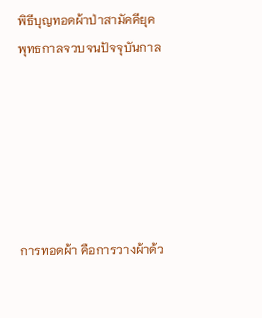พิธีบุญทอดผ้าป่าสามัคคียุคพุทธกาลจวบจนปัจจุบันกาล






การทอดผ้า คือการวางผ้าด้ว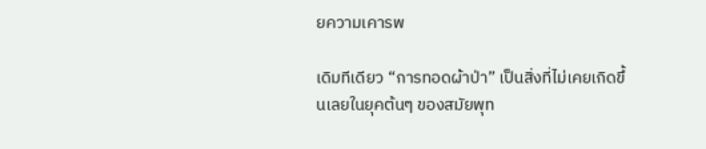ยความเคารพ

เดิมทีเดียว “การทอดผ้าป่า” เป็นสิ่งที่ไม่เคยเกิดขึ้นเลยในยุคต้นๆ ของสมัยพุท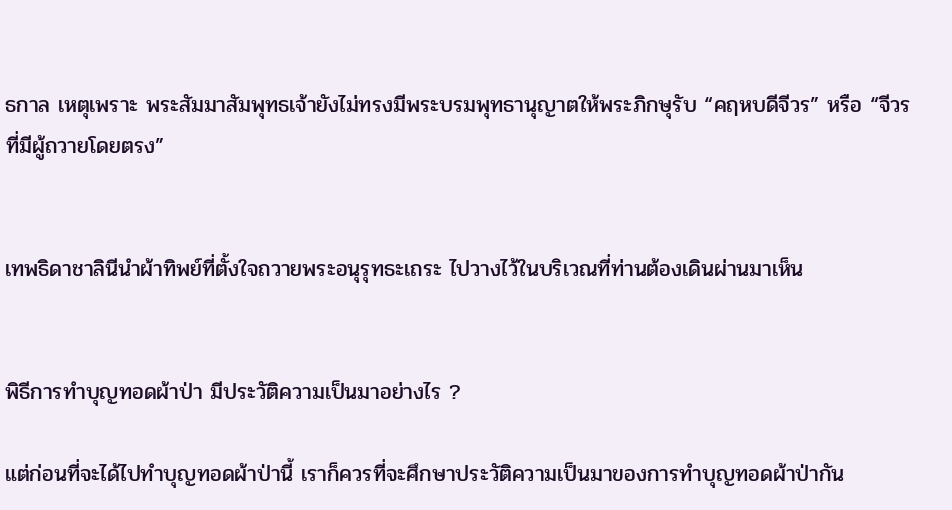ธกาล เหตุเพราะ พระสัมมาสัมพุทธเจ้ายังไม่ทรงมีพระบรมพุทธานุญาตให้พระภิกษุรับ “คฤหบดีจีวร” หรือ “จีวรที่มีผู้ถวายโดยตรง”


เทพธิดาชาลินีนำผ้าทิพย์ที่ตั้งใจถวายพระอนุรุทธะเถระ ไปวางไว้ในบริเวณที่ท่านต้องเดินผ่านมาเห็น


พิธีการทำบุญทอดผ้าป่า มีประวัติความเป็นมาอย่างไร ?

แต่ก่อนที่จะได้ไปทำบุญทอดผ้าป่านี้ เราก็ควรที่จะศึกษาประวัติความเป็นมาของการทำบุญทอดผ้าป่ากัน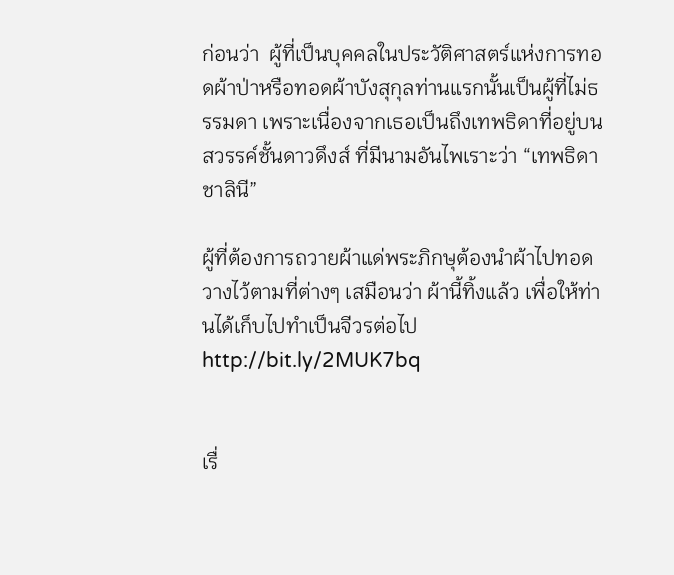ก่อนว่า  ผู้ที่เป็นบุคคลในประวัติศาสตร์แห่งการทอดผ้าป่าหรือทอดผ้าบังสุกุลท่านแรกนั้นเป็นผู้ที่ไม่ธรรมดา เพราะเนื่องจากเธอเป็นถึงเทพธิดาที่อยู่บนสวรรค์ชั้นดาวดึงส์ ที่มีนามอันไพเราะว่า “เทพธิดาชาลินี”

ผู้ที่ต้องการถวายผ้าแด่พระภิกษุต้องนำผ้าไปทอดวางไว้ตามที่ต่างๆ เสมือนว่า ผ้านี้ทิ้งแล้ว เพื่อให้ท่านได้เก็บไปทำเป็นจีวรต่อไปhttp://bit.ly/2MUK7bq


เรื่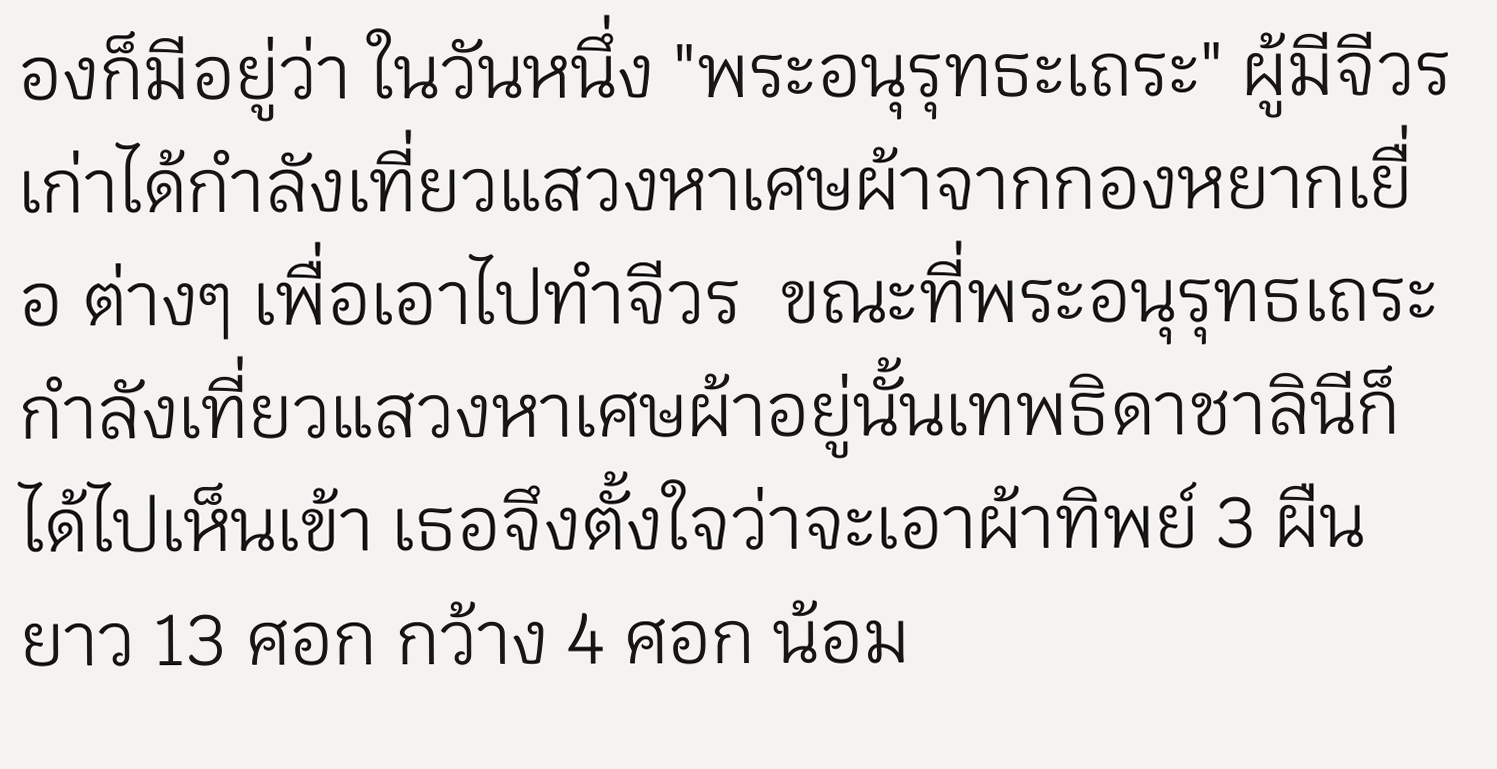องก็มีอยู่ว่า ในวันหนึ่ง "พระอนุรุทธะเถระ" ผู้มีจีวรเก่าได้กำลังเที่ยวแสวงหาเศษผ้าจากกองหยากเยื่อ ต่างๆ เพื่อเอาไปทำจีวร  ขณะที่พระอนุรุทธเถระกำลังเที่ยวแสวงหาเศษผ้าอยู่นั้นเทพธิดาชาลินีก็ได้ไปเห็นเข้า เธอจึงตั้งใจว่าจะเอาผ้าทิพย์ 3 ผืน ยาว 13 ศอก กว้าง 4 ศอก น้อม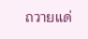ถวายแด่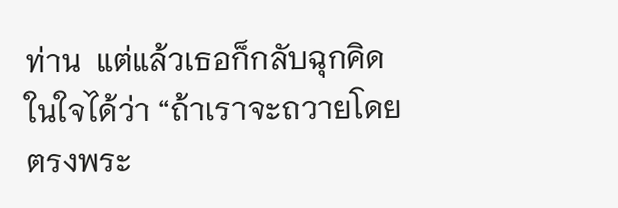ท่าน  แต่แล้วเธอก็กลับฉุกคิดในใจได้ว่า “ถ้าเราจะถวายโดยตรงพระ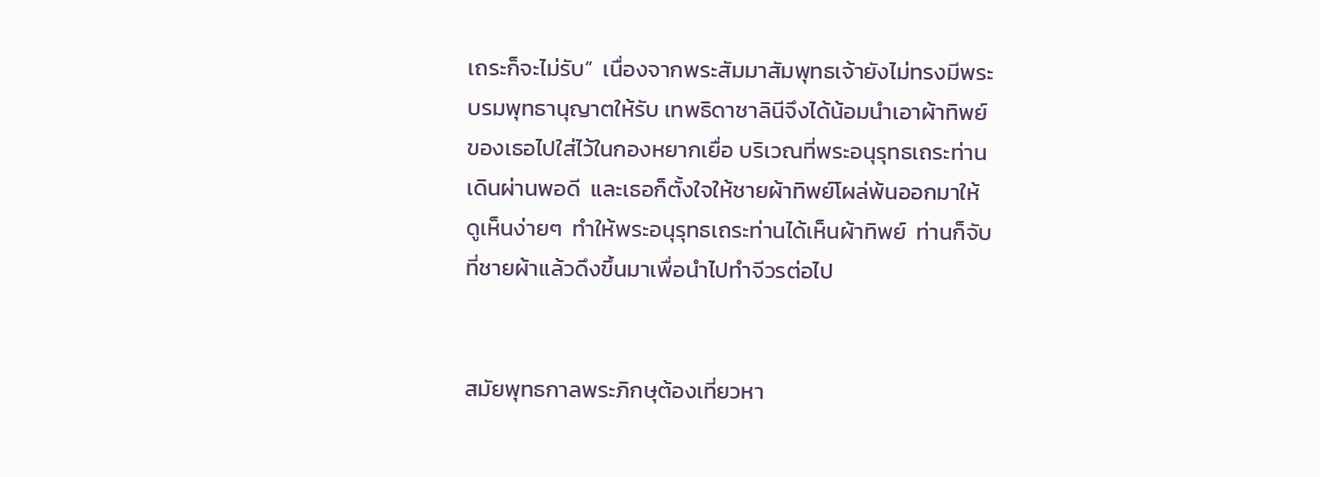เถระก็จะไม่รับ”  เนื่องจากพระสัมมาสัมพุทธเจ้ายังไม่ทรงมีพระบรมพุทธานุญาตให้รับ เทพธิดาชาลินีจึงได้น้อมนำเอาผ้าทิพย์ของเธอไปใส่ไว้ในกองหยากเยื่อ บริเวณที่พระอนุรุทธเถระท่านเดินผ่านพอดี  และเธอก็ตั้งใจให้ชายผ้าทิพย์โผล่พ้นออกมาให้ดูเห็นง่ายๆ  ทำให้พระอนุรุทธเถระท่านได้เห็นผ้าทิพย์  ท่านก็จับที่ชายผ้าแล้วดึงขึ้นมาเพื่อนำไปทำจีวรต่อไป


สมัยพุทธกาลพระภิกษุต้องเที่ยวหา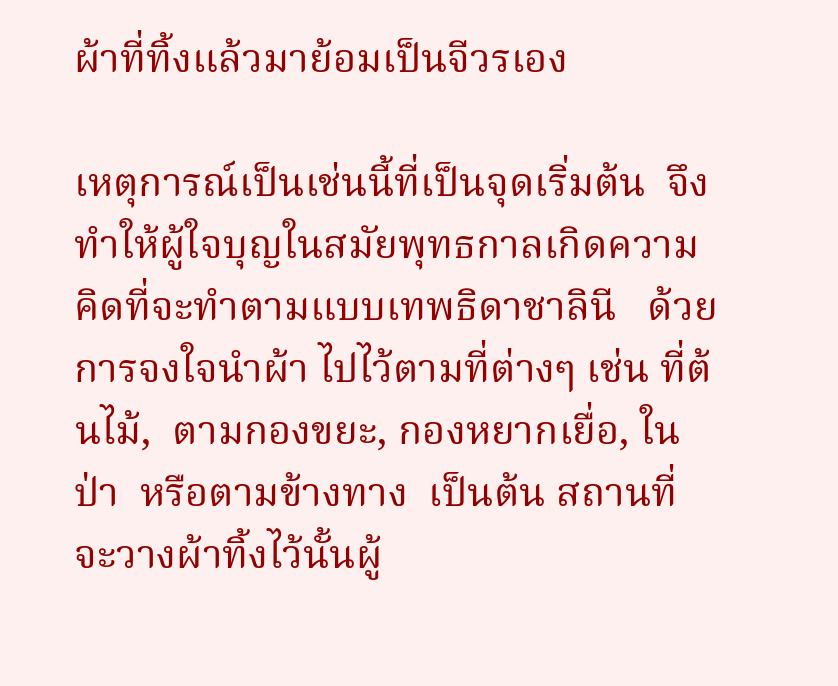ผ้าที่ทิ้งแล้วมาย้อมเป็นจีวรเอง

เหตุการณ์เป็นเช่นนี้ที่เป็นจุดเริ่มต้น  จึงทำให้ผู้ใจบุญในสมัยพุทธกาลเกิดความคิดที่จะทำตามแบบเทพธิดาชาลินี   ด้วยการจงใจนำผ้า ไปไว้ตามที่ต่างๆ เช่น ที่ต้นไม้,  ตามกองขยะ, กองหยากเยื่อ, ในป่า  หรือตามข้างทาง  เป็นต้น สถานที่จะวางผ้าทิ้งไว้นั้นผู้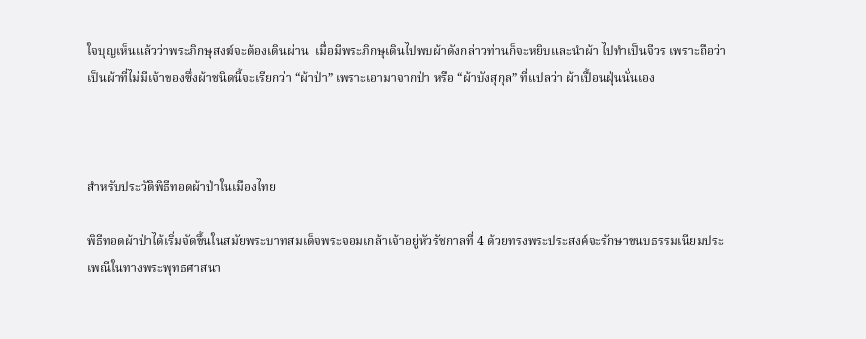ใจบุญเห็นแล้วว่าพระภิกษุสงฆ์จะต้องเดินผ่าน  เมื่อมีพระภิกษุเดินไปพบผ้าดังกล่าวท่านก็จะหยิบและนำผ้า ไปทำเป็นจีวร เพราะถือว่าเป็นผ้าที่ไม่มีเจ้าของซึ่งผ้าชนิดนี้จะเรียกว่า “ผ้าป่า” เพราะเอามาจากป่า หรือ “ผ้าบังสุกุล” ที่แปลว่า ผ้าเปื้อนฝุ่นนั่นเอง



สำหรับประวัติพิธีทอดผ้าป่าในเมืองไทย

พิธีทอดผ้าป่าได้เริ่มจัดขึ้นในสมัยพระบาทสมเด็จพระจอมเกล้าเจ้าอยู่หัวรัชกาลที่ 4 ด้วยทรงพระประสงค์จะรักษาขนบธรรมเนียมประเพณีในทางพระพุทธศาสนา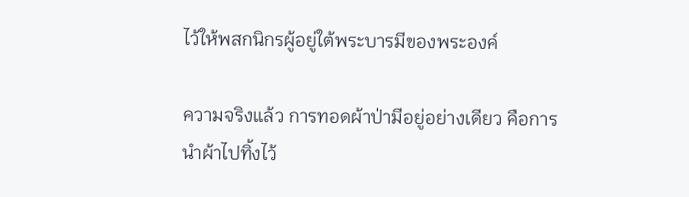ไว้ให้พสกนิกรผู้อยู่ใต้พระบารมีของพระองค์

ความจริงแล้ว การทอดผ้าป่ามีอยู่อย่างเดียว คือการนำผ้าไปทิ้งไว้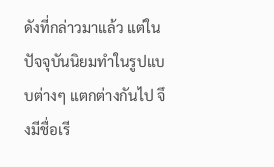ดังที่กล่าวมาแล้ว แต่ในปัจจุบันนิยมทำในรูปแบบต่างๆ แตกต่างกันไป จึงมีชื่อเรี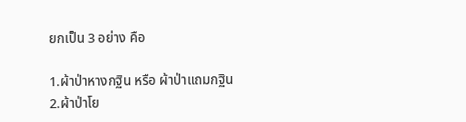ยกเป็น 3 อย่าง คือ

1.ผ้าป่าหางกฐิน หรือ ผ้าป่าแถมกฐิน
2.ผ้าป่าโย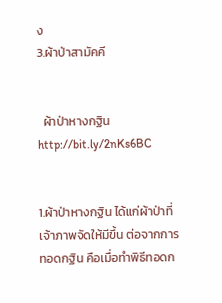ง
3.ผ้าป่าสามัคคี


  ผ้าป่าหางกฐินhttp://bit.ly/2nKs6BC


1.ผ้าป่าหางกฐิน ได้แก่ผ้าป่าที่เจ้าภาพจัดให้มีขึ้น ต่อจากการทอดกฐิน คือเมื่อทำพิธีทอดก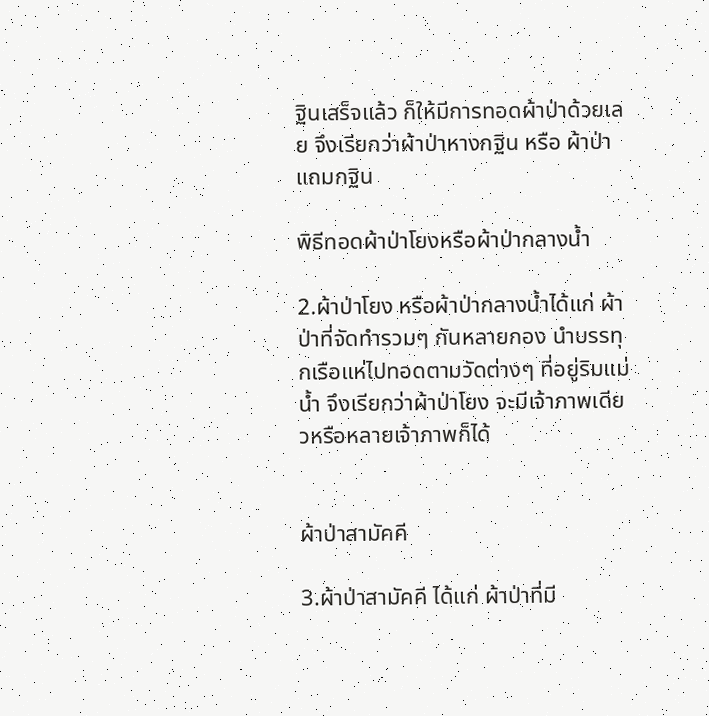ฐินเสร็จแล้ว ก็ให้มีการทอดผ้าป่าด้วยเลย จึงเรียกว่าผ้าป่าหางกฐิน หรือ ผ้าป่าแถมกฐิน

พิธีทอดผ้าป่าโยงหรือผ้าป่ากลางน้ำ

2.ผ้าป่าโยง หรือผ้าป่ากลางน้ำได้แก่ ผ้าป่าที่จัดทำรวมๆ กันหลายกอง นำบรรทุกเรือแห่ไปทอดตามวัดต่างๆ ที่อยู่ริมแม่น้ำ จึงเรียกว่าผ้าป่าโยง จะมีเจ้าภาพเดียวหรือหลายเจ้าภาพก็ได้


ผ้าป่าสามัคคี

3.ผ้าป่าสามัคคี ได้แก่ ผ้าป่าที่มี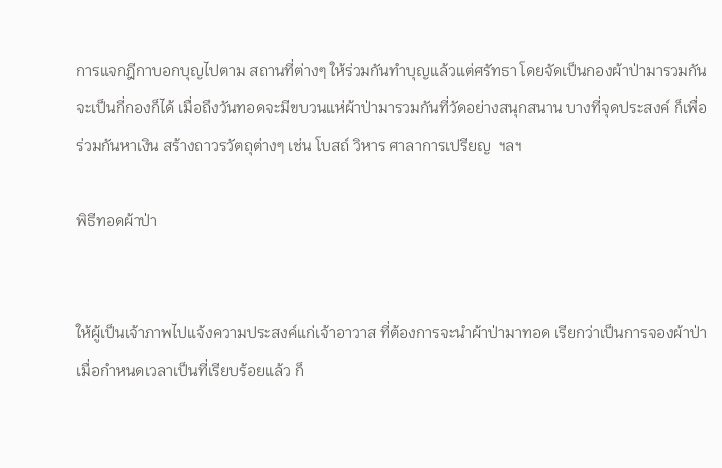การแจกฎีกาบอกบุญไปตาม สถานที่ต่างๆ ให้ร่วมกันทำบุญแล้วแต่ศรัทธา โดยจัดเป็นกองผ้าป่ามารวมกัน จะเป็นกี่กองก็ได้ เมื่อถึงวันทอดจะมีขบวนแห่ผ้าป่ามารวมกันที่วัดอย่างสนุกสนาน บางที่จุดประสงค์ ก็เพื่อร่วมกันหาเงิน สร้างถาวรวัตถุต่างๆ เช่น โบสถ์ วิหาร ศาลาการเปรียญ  ฯลฯ

พิธีทอดผ้าป่า


ให้ผู้เป็นเจ้าภาพไปแจ้งความประสงค์แก่เจ้าอาวาส ที่ต้องการจะนำผ้าป่ามาทอด เรียกว่าเป็นการจองผ้าป่าเมื่อกำหนดเวลาเป็นที่เรียบร้อยแล้ว ก็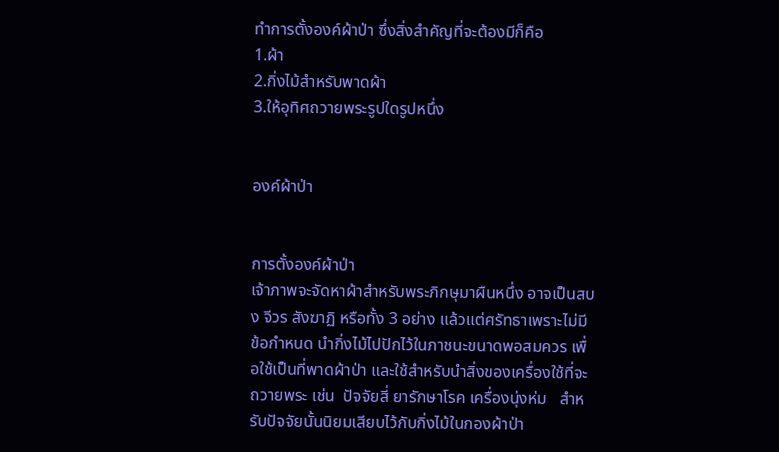ทำการตั้งองค์ผ้าป่า ซึ่งสิ่งสำคัญที่จะต้องมีก็คือ
1.ผ้า
2.กิ่งไม้สำหรับพาดผ้า
3.ให้อุทิศถวายพระรูปใดรูปหนึ่ง


องค์ผ้าป่า


การตั้งองค์ผ้าป่า
เจ้าภาพจะจัดหาผ้าสำหรับพระภิกษุมาผืนหนึ่ง อาจเป็นสบง จีวร สังฆาฏิ หรือทั้ง 3 อย่าง แล้วแต่ศรัทธาเพราะไม่มีข้อกำหนด นำกิ่งไม้ไปปักไว้ในภาชนะขนาดพอสมควร เพื่อใช้เป็นที่พาดผ้าป่า และใช้สำหรับนำสิ่งของเครื่องใช้ที่จะถวายพระ เช่น  ปัจจัยสี่ ยารักษาโรค เครื่องนุ่งห่ม   สำหรับปัจจัยนั้นนิยมเสียบไว้กับกิ่งไม้ในกองผ้าป่า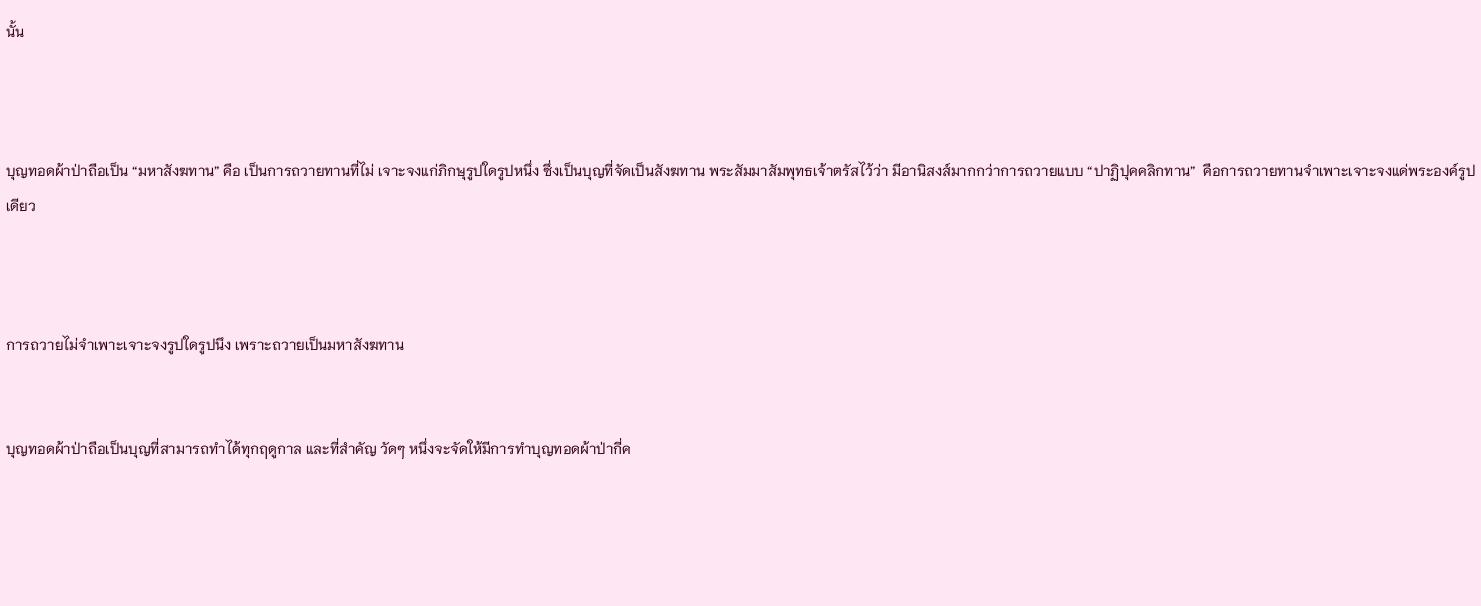นั้น



บุญทอดผ้าป่าถือเป็น “มหาสังฆทาน” คือ เป็นการถวายทานที่ไม่ เจาะจงแก่ภิกษุรูปใดรูปหนึ่ง ซึ่งเป็นบุญที่จัดเป็นสังฆทาน พระสัมมาสัมพุทธเจ้าตรัสไว้ว่า มีอานิสงส์มากกว่าการถวายแบบ “ปาฏิปุคคลิกทาน”  คือการถวายทานจำเพาะเจาะจงแด่พระองค์รูปเดียว



การถวายไม่จำเพาะเจาะจงรูปใดรูปนึง เพราะถวายเป็นมหาสังฆทาน


บุญทอดผ้าป่าถือเป็นบุญที่สามารถทำได้ทุกฤดูกาล และที่สำคัญ วัดๆ หนึ่งจะจัดให้มีการทำบุญทอดผ้าป่ากี่ค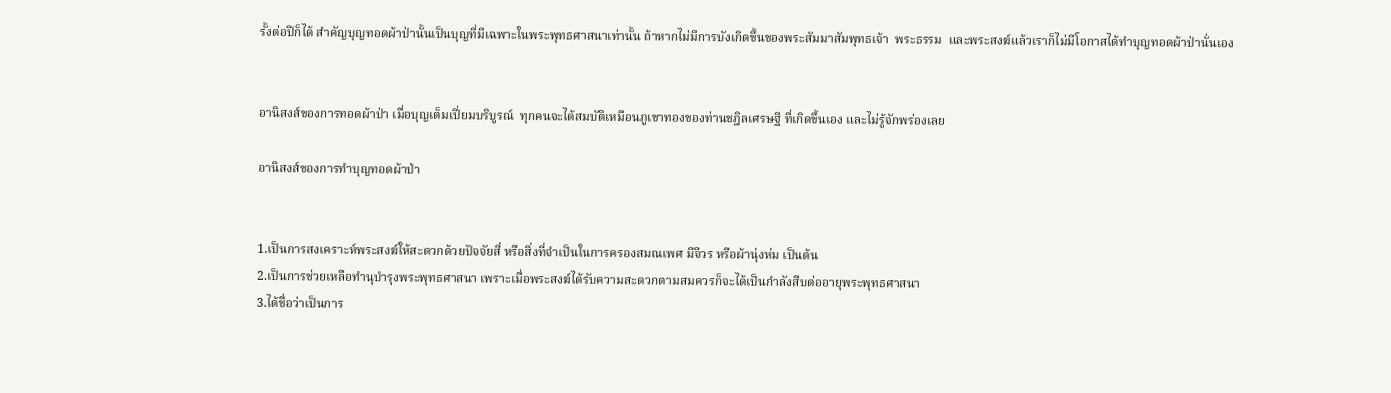รั้งต่อปีก็ได้ สำคัญบุญทอดผ้าป่านั้นเป็นบุญที่มีเฉพาะในพระพุทธศาสนาเท่านั้น ถ้าหากไม่มีการบังเกิดขึ้นของพระสัมมาสัมพุทธเจ้า  พระธรรม  และพระสงฆ์แล้วเราก็ไม่มีโอกาสได้ทำบุญทอดผ้าป่านั่นเอง


อานิสงส์ของการทอดผ้าป่า เมื่อบุญเต็มเปี่ยมบริบูรณ์  ทุกคนจะได้สมบัติเหมือนภูเขาทองของท่านชฎิลเศรษฐี ที่เกิดขึ้นเอง และไม่รู้จักพร่องเลย

อานิสงส์ของการทำบุญทอดผ้าป่า


1.เป็นการสงเคราะห์พระสงฆ์ให้สะดวกด้วยปัจจัยสี่ หรือสิ่งที่จำเป็นในการครองสมณเพศ มีจีวร หรือผ้านุ่งห่ม เป็นต้น
2.เป็นการช่วยเหลือทำนุบำรุงพระพุทธศาสนา เพราะเมื่อพระสงฆ์ได้รับความสะดวกตามสมควรก็จะได้เป็นกำลังสืบต่ออายุพระพุทธศาสนา
3.ได้ชื่อว่าเป็นการ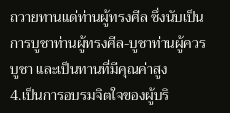ถวายทานแด่ท่านผู้ทรงศีล ซึ่งนับเป็นการบูชาท่านผู้ทรงศีล-บูชาท่านผู้ควรบูชา และเป็นทานที่มีคุณค่าสูง
4.เป็นการอบรมจิตใจของผู้บริ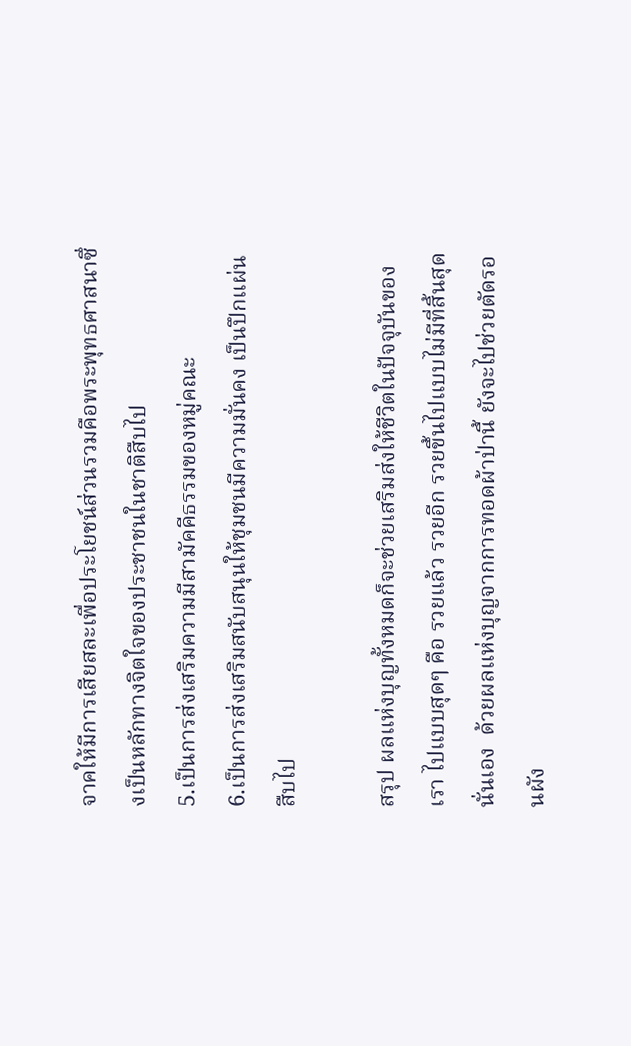จาคให้มีการเสียสละเพื่อประโยชน์ส่วนรวมคือพระพุทธศาสนาซึ่งเป็นหลักทางจิตใจของประชาชนในชาติสืบไป
5.เป็นการส่งเสริมความมีสามัคคีธรรมของหมู่คณะ
6.เป็นการส่งเสริมสนับสนุนให้ชุมชนมีความมั่นคง เป็นปึกแผ่นสืบไป

สรุป ผลแห่งบุญทั้งหมดก็จะช่วยเสริมส่งให้ชีวิตในปัจจุบันของเรา ไปแบบสุดๆ คือ รวยแล้ว รวยอีก รวยขึ้นไปแบบไม่มีที่สิ้นสุดนั่นเอง  ด้วยผลแห่งบุญจากการทอดผ้าป่านี้ ยังจะไปช่วยตัดรอนผัง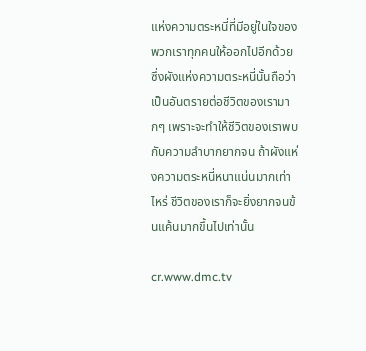แห่งความตระหนี่ที่มีอยู่ในใจของพวกเราทุกคนให้ออกไปอีกด้วย ซึ่งผังแห่งความตระหนี่นั้นถือว่าเป็นอันตรายต่อชีวิตของเรามากๆ เพราะจะทำให้ชีวิตของเราพบกับความลำบากยากจน ถ้าผังแห่งความตระหนี่หนาแน่นมากเท่าไหร่ ชีวิตของเราก็จะยิ่งยากจนข้นแค้นมากขึ้นไปเท่านั้น

cr.www.dmc.tv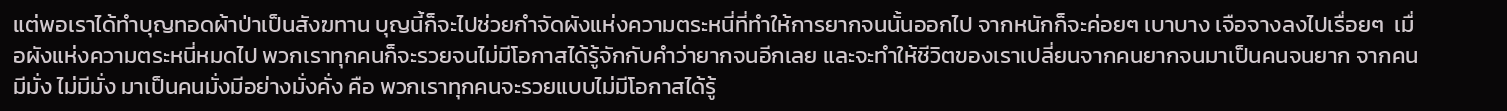แต่พอเราได้ทำบุญทอดผ้าป่าเป็นสังฆทาน บุญนี้ก็จะไปช่วยกำจัดผังแห่งความตระหนี่ที่ทำให้การยากจนนั้นออกไป จากหนักก็จะค่อยๆ เบาบาง เจือจางลงไปเรื่อยๆ  เมื่อผังแห่งความตระหนี่หมดไป พวกเราทุกคนก็จะรวยจนไม่มีโอกาสได้รู้จักกับคำว่ายากจนอีกเลย และจะทำให้ชีวิตของเราเปลี่ยนจากคนยากจนมาเป็นคนจนยาก จากคนมีมั่ง ไม่มีมั่ง มาเป็นคนมั่งมีอย่างมั่งคั่ง คือ พวกเราทุกคนจะรวยแบบไม่มีโอกาสได้รู้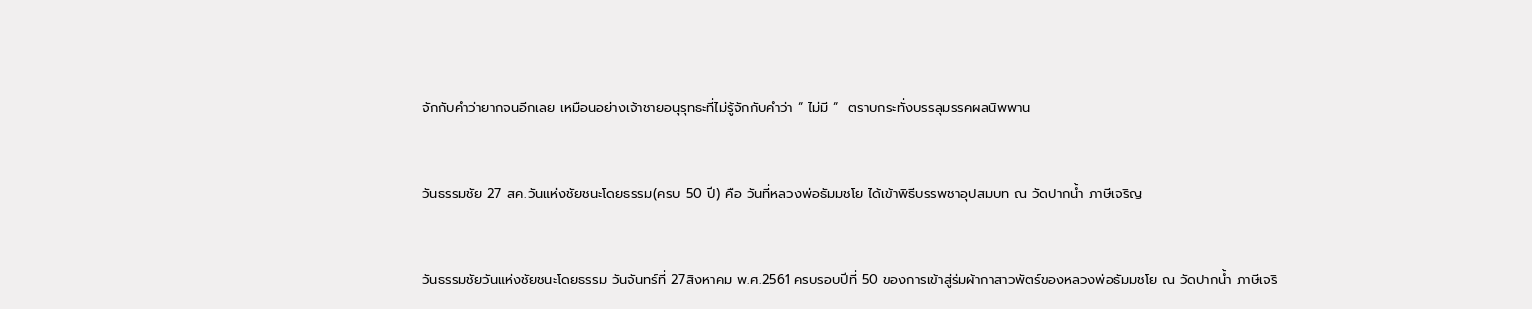จักกับคำว่ายากจนอีกเลย เหมือนอย่างเจ้าชายอนุรุทธะที่ไม่รู้จักกับคำว่า “ ไม่มี “  ตราบกระทั่งบรรลุมรรคผลนิพพาน


วันธรรมชัย 27 สค.วันแห่งชัยชนะโดยธรรม(ครบ 50 ปี) คือ วันที่หลวงพ่อธัมมชโย ได้เข้าพิธีบรรพชาอุปสมบท ณ วัดปากน้ำ ภาษีเจริญ


วันธรรมชัยวันแห่งชัยชนะโดยธรรม วันจันทร์ที่ 27สิงหาคม พ.ศ.2561 ครบรอบปีที่ 50 ของการเข้าสู่ร่มผ้ากาสาวพัตร์ของหลวงพ่อธัมมชโย ณ วัดปากน้ำ ภาษีเจริ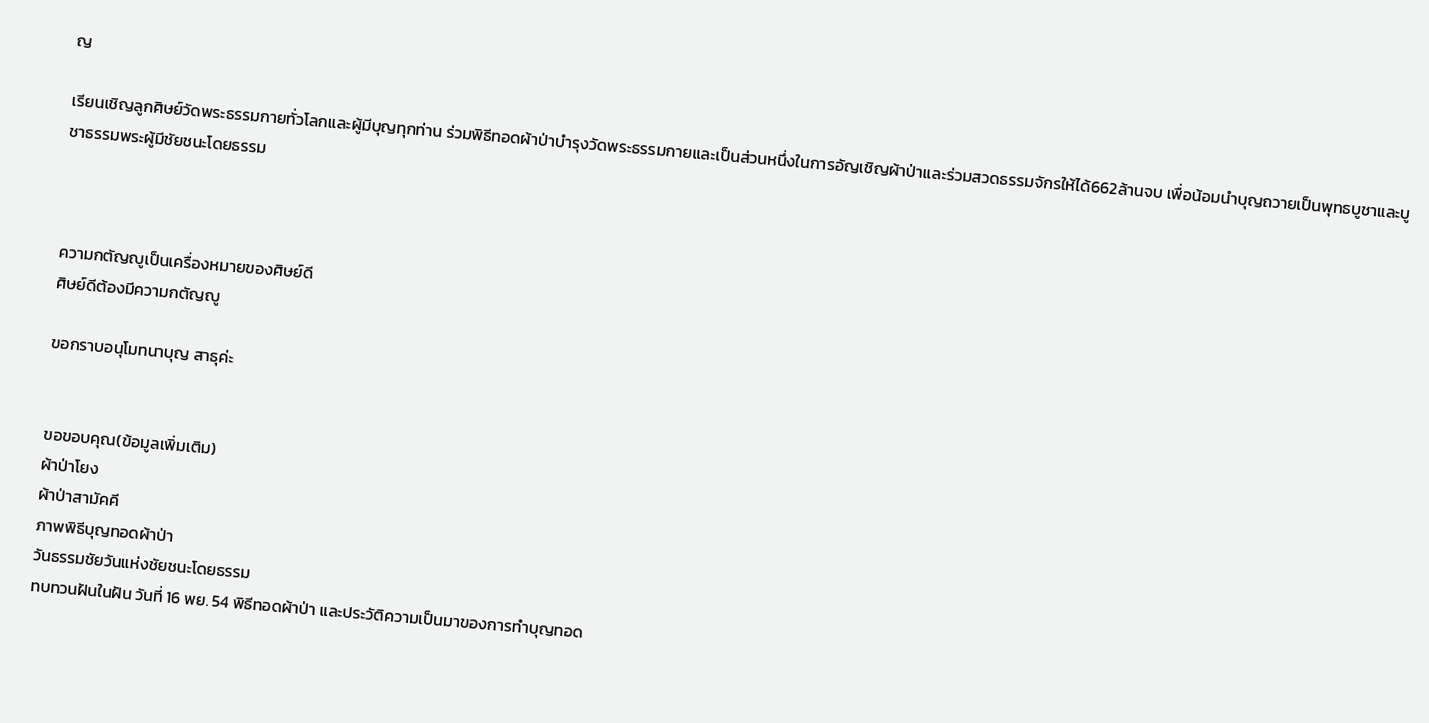ญ

เรียนเชิญลูกศิษย์วัดพระธรรมกายทั่วโลกและผู้มีบุญทุกท่าน ร่วมพิธีทอดผ้าป่าบำรุงวัดพระธรรมกายและเป็นส่วนหนึ่งในการอัญเชิญผ้าป่าและร่วมสวดธรรมจักรให้ได้662ล้านจบ เพื่อน้อมนำบุญถวายเป็นพุทธบูชาและบูชาธรรมพระผู้มีชัยชนะโดยธรรม



ความกตัญญูเป็นเครื่องหมายของศิษย์ดี
ศิษย์ดีต้องมีความกตัญญู

ขอกราบอนุโมทนาบุญ สาธุค่ะ


ขอขอบคุณ(ข้อมูลเพิ่มเติม)
ผ้าป่าโยง
ผ้าป่าสามัคคี
ภาพพิธีบุญทอดผ้าป่า
วันธรรมชัยวันแห่งชัยชนะโดยธรรม
ทบทวนฝันในฝัน วันที่ 16 พย. 54 พิธีทอดผ้าป่า และประวัติความเป็นมาของการทำบุญทอด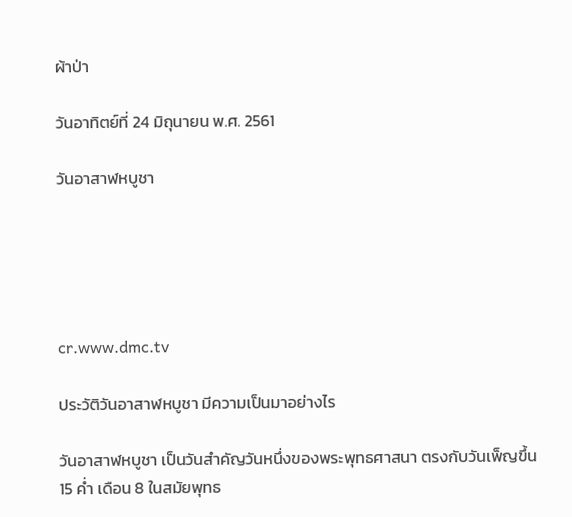ผ้าป่า

วันอาทิตย์ที่ 24 มิถุนายน พ.ศ. 2561

วันอาสาฬหบูชา





cr.www.dmc.tv

ประวัติวันอาสาฬหบูชา มีความเป็นมาอย่างไร

วันอาสาฬหบูชา เป็นวันสำคัญวันหนึ่งของพระพุทธศาสนา ตรงกับวันเพ็ญขึ้น 15 ค่ำ เดือน 8 ในสมัยพุทธ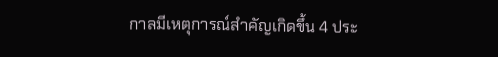กาลมีเหตุการณ์สำคัญเกิดขึ้น 4 ประ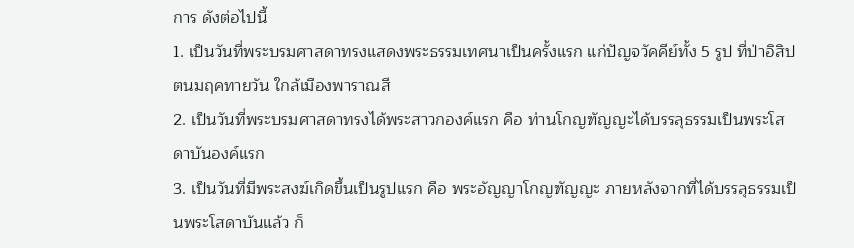การ ดังต่อไปนี้
1. เป็นวันที่พระบรมศาสดาทรงแสดงพระธรรมเทศนาเป็นครั้งแรก แก่ปัญจวัคคีย์ทั้ง 5 รูป ที่ป่าอิสิปตนมฤคทายวัน ใกล้เมืองพาราณสี
2. เป็นวันที่พระบรมศาสดาทรงได้พระสาวกองค์แรก คือ ท่านโกญฑัญญะได้บรรลุธรรมเป็นพระโสดาบันองค์แรก
3. เป็นวันที่มีพระสงฆ์เกิดขึ้นเป็นรูปแรก คือ พระอัญญาโกญฑัญญะ ภายหลังจากที่ได้บรรลุธรรมเป็นพระโสดาบันแล้ว ก็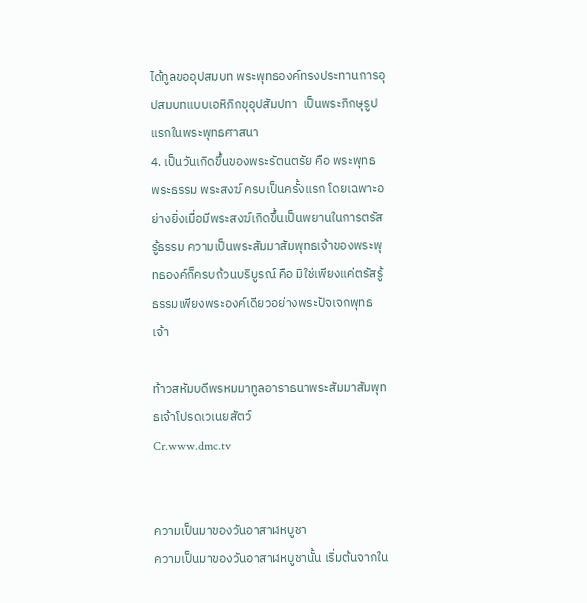ได้ทูลขออุปสมบท พระพุทธองค์ทรงประทานการอุปสมบทแบบเอหิภิกขุอุปสัมปทา  เป็นพระภิกษุรูปแรกในพระพุทธศาสนา
4. เป็นวันเกิดขึ้นของพระรัตนตรัย คือ พระพุทธ พระธรรม พระสงฆ์ ครบเป็นครั้งแรก โดยเฉพาะอย่างยิ่งเมื่อมีพระสงฆ์เกิดขึ้นเป็นพยานในการตรัสรู้ธรรม ความเป็นพระสัมมาสัมพุทธเจ้าของพระพุทธองค์ก็ครบถ้วนบริบูรณ์ คือ มิใช่เพียงแค่ตรัสรู้ธรรมเพียงพระองค์เดียวอย่างพระปัจเจกพุทธเจ้า

ท้าวสหัมบดีพรหมมาทูลอาราธนาพระสัมมาสัมพุทธเจ้าโปรดเวเนยสัตว์
Cr.www.dmc.tv


ความเป็นมาของวันอาสาฬหบูชา
ความเป็นมาของวันอาสาฬหบูชานั้น เริ่มต้นจากใน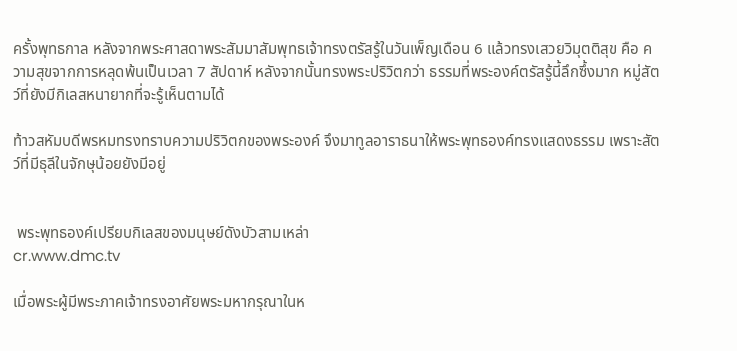ครั้งพุทธกาล หลังจากพระศาสดาพระสัมมาสัมพุทธเจ้าทรงตรัสรู้ในวันเพ็ญเดือน 6 แล้วทรงเสวยวิมุตติสุข คือ ความสุขจากการหลุดพ้นเป็นเวลา 7 สัปดาห์ หลังจากนั้นทรงพระปริวิตกว่า ธรรมที่พระองค์ตรัสรู้นี้ลึกซึ้งมาก หมู่สัตว์ที่ยังมีกิเลสหนายากที่จะรู้เห็นตามได้

ท้าวสหัมบดีพรหมทรงทราบความปริวิตกของพระองค์ จึงมาทูลอาราธนาให้พระพุทธองค์ทรงแสดงธรรม เพราะสัตว์ที่มีธุลีในจักษุน้อยยังมีอยู่


 พระพุทธองค์เปรียบกิเลสของมนุษย์ดังบัวสามเหล่า
cr.www.dmc.tv

เมื่อพระผู้มีพระภาคเจ้าทรงอาศัยพระมหากรุณาในห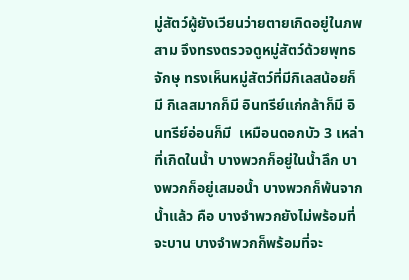มู่สัตว์ผู้ยังเวียนว่ายตายเกิดอยู่ในภพสาม จึงทรงตรวจดูหมู่สัตว์ด้วยพุทธจักษุ ทรงเห็นหมู่สัตว์ที่มีกิเลสน้อยก็มี กิเลสมากก็มี อินทรีย์แก่กล้าก็มี อินทรีย์อ่อนก็มี  เหมือนดอกบัว 3 เหล่า ที่เกิดในน้ำ บางพวกก็อยู่ในน้ำลึก บางพวกก็อยู่เสมอน้ำ บางพวกก็พ้นจากน้ำแล้ว คือ บางจำพวกยังไม่พร้อมที่จะบาน บางจำพวกก็พร้อมที่จะ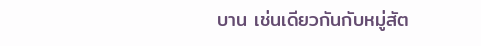บาน เช่นเดียวกันกับหมู่สัต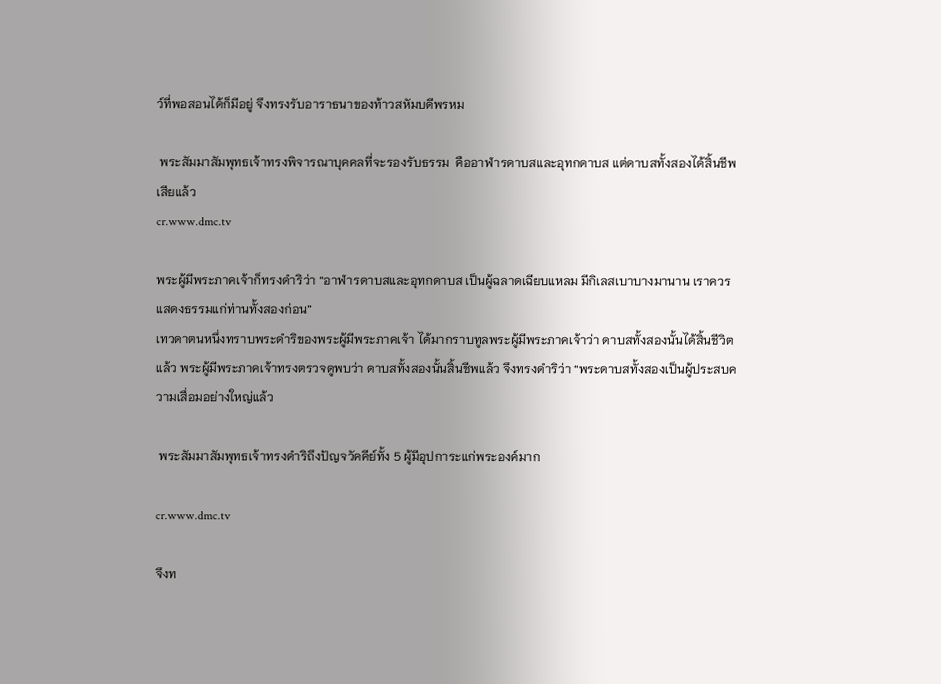ว์ที่พอสอนได้ก็มีอยู่ จึงทรงรับอาราธนาของท้าวสหัมบดีพรหม

 พระสัมมาสัมพุทธเจ้าทรงพิจารณาบุคคลที่จะรองรับธรรม  คืออาฬารดาบสและอุทกดาบส แต่ดาบสทั้งสองได้สิ้นชีพเสียแล้ว
cr.www.dmc.tv

พระผู้มีพระภาคเจ้าก็ทรงดำริว่า “อาฬารดาบสและอุทกดาบส เป็นผู้ฉลาดเฉียบแหลม มีกิเลสเบาบางมานาน เราควรแสดงธรรมแก่ท่านทั้งสองก่อน”
เทวดาตนหนึ่งทราบพระดำริของพระผู้มีพระภาคเจ้า ได้มากราบทูลพระผู้มีพระภาคเจ้าว่า ดาบสทั้งสองนั้นได้สิ้นชีวิตแล้ว พระผู้มีพระภาคเจ้าทรงตรวจดูพบว่า ดาบสทั้งสองนั้นสิ้นชีพแล้ว จึงทรงดำริว่า “พระดาบสทั้งสองเป็นผู้ประสบความเสื่อมอย่างใหญ่แล้ว

 พระสัมมาสัมพุทธเจ้าทรงดำริถึงปัญจวัคคีย์ทั้ง 5 ผู้มีอุปการะแก่พระองค์มาก

cr.www.dmc.tv

จึงท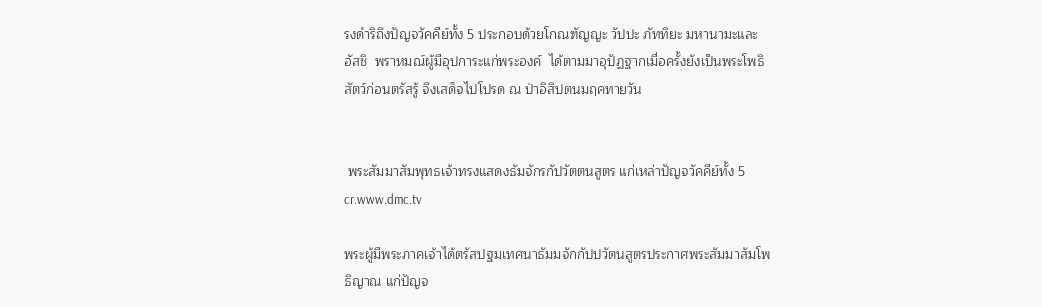รงดำริถึงปัญจวัคคีย์ทั้ง 5 ประกอบด้วยโกณฑัญญะ วัปปะ ภัททิยะ มหานามะและ
อัสชิ  พราหมณ์ผู้มีอุปการะแก่พระองค์  ได้ตามมาอุปัฏฐากเมื่อครั้งยังเป็นพระโพธิสัตว์ก่อนตรัสรู้ จึงเสด็จไปโปรด ณ ป่าอิสิปตนมฤคทายวัน


 พระสัมมาสัมพุทธเจ้าทรงแสดงธัมจักรกัปวัตตนสูตร แก่เหล่าปัญจวัคคีย์ทั้ง 5
cr.www.dmc.tv

พระผู้มีพระภาคเจ้าได้ตรัสปฐมเทศนาธัมมจักกัปปวัตนสูตรประกาศพระสัมมาสัมโพธิญาณ แก่ปัญจ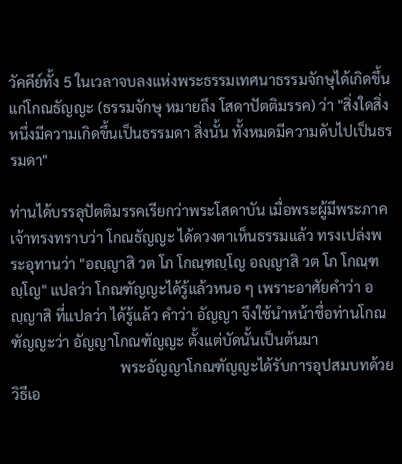วัคคีย์ทั้ง 5 ในเวลาจบลงแห่งพระธรรมเทศนาธรรมจักษุได้เกิดขึ้นแก่โกณธัญญะ (ธรรมจักษุ หมายถึง โสดาปัตติมรรค) ว่า "สิ่งใดสิ่งหนึ่งมีความเกิดขึ้นเป็นธรรมดา สิ่งนั้น ทั้งหมดมีความดับไปเป็นธรรมดา"

ท่านได้บรรลุปัตติมรรคเรียกว่าพระโสดาบัน เมื่อพระผู้มีพระภาคเจ้าทรงทราบว่า โกณธัญญะ ได้ดวงตาเห็นธรรมแล้ว ทรงเปล่งพระอุทานว่า "อญฺญาสิ วต โภ โกณฺฑญฺโญ อญฺญาสิ วต โภ โกณฺฑญฺโญ" แปลว่า โกณฑัญญะได้รู้แล้วหนอ ๆ เพราะอาศัยคำว่า อญฺญาสิ ที่แปลว่า ได้รู้แล้ว คำว่า อัญญา จึงใช้นำหน้าชื่อท่านโกณฑัญญะว่า อัญญาโกณฑัญญะ ตั้งแต่บัดนั้นเป็นต้นมา
                              พระอัญญาโกณฑัญญะได้รับการอุปสมบทด้วยวิธีเอ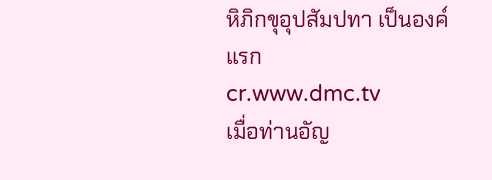หิภิกขุอุปสัมปทา เป็นองค์แรก
cr.www.dmc.tv
เมื่อท่านอัญ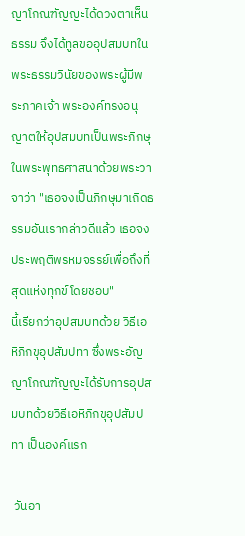ญาโกณฑัญญะได้ดวงตาเห็นธรรม จึงได้ทูลขออุปสมบทในพระธรรมวินัยของพระผู้มีพระภาคเจ้า พระองค์ทรงอนุญาตให้อุปสมบทเป็นพระภิกษุในพระพุทธศาสนาด้วยพระวาจาว่า "เธอจงเป็นภิกษุมาเถิดธรรมอันเรากล่าวดีแล้ว เธอจงประพฤติพรหมจรรย์เพื่อถึงที่สุดแห่งทุกข์โดยชอบ"
นี้เรียกว่าอุปสมบทด้วย วิธีเอหิภิกขุอุปสัมปทา ซึ่งพระอัญญาโกณฑัญญะได้รับการอุปสมบทด้วยวิธีเอหิภิกขุอุปสัมปทา เป็นองค์แรก

 วันอา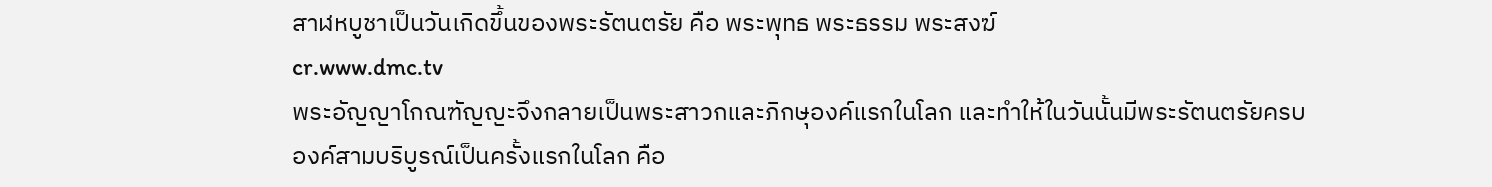สาฬหบูชาเป็นวันเกิดขึ้นของพระรัตนตรัย คือ พระพุทธ พระธรรม พระสงฆ์
cr.www.dmc.tv
พระอัญญาโกณฑัญญะจึงกลายเป็นพระสาวกและภิกษุองค์แรกในโลก และทำให้ในวันนั้นมีพระรัตนตรัยครบองค์สามบริบูรณ์เป็นครั้งแรกในโลก คือ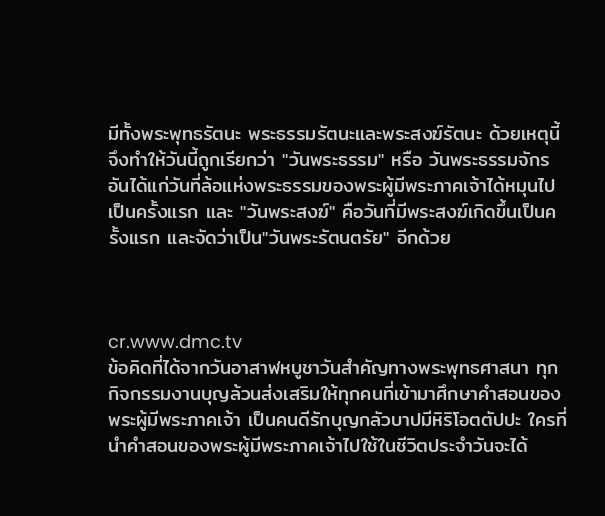มีทั้งพระพุทธรัตนะ พระธรรมรัตนะและพระสงฆ์รัตนะ ด้วยเหตุนี้จึงทำให้วันนี้ถูกเรียกว่า "วันพระธรรม" หรือ วันพระธรรมจักร อันได้แก่วันที่ล้อแห่งพระธรรมของพระผู้มีพระภาคเจ้าได้หมุนไปเป็นครั้งแรก และ "วันพระสงฆ์" คือวันที่มีพระสงฆ์เกิดขึ้นเป็นครั้งแรก และจัดว่าเป็น"วันพระรัตนตรัย" อีกด้วย



cr.www.dmc.tv
ข้อคิดที่ได้จากวันอาสาฬหบูชาวันสำคัญทางพระพุทธศาสนา ทุกกิจกรรมงานบุญล้วนส่งเสริมให้ทุกคนที่เข้ามาศึกษาคำสอนของพระผู้มีพระภาคเจ้า เป็นคนดีรักบุญกลัวบาปมีหิริโอตตัปปะ ใครที่นำคำสอนของพระผู้มีพระภาคเจ้าไปใช้ในชีวิตประจำวันจะได้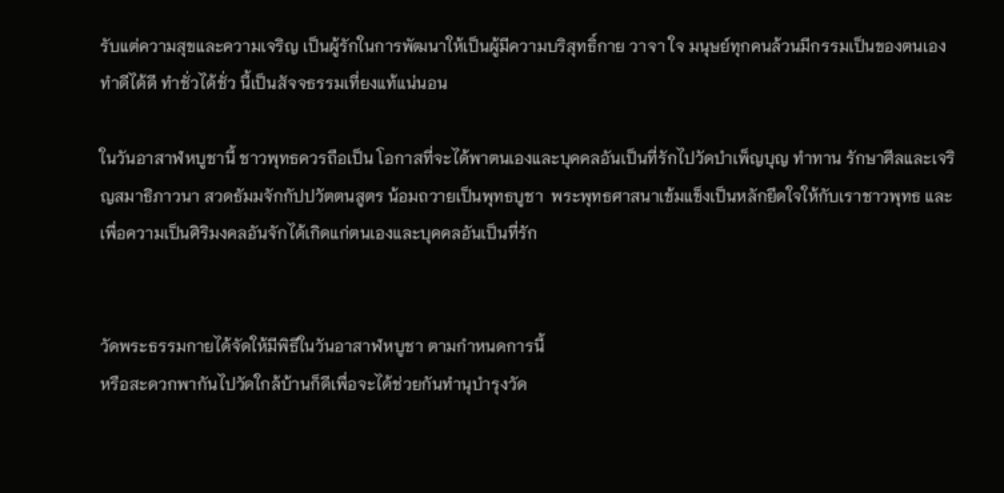รับแต่ความสุขและความเจริญ เป็นผู้รักในการพัฒนาให้เป็นผู้มีความบริสุทธิ์กาย วาจา ใจ มนุษย์ทุกคนล้วนมีกรรมเป็นของตนเอง ทำดีได้ดี ทำชั่วได้ชั่ว นี้เป็นสัจจธรรมเที่ยงแท้แน่นอน

ในวันอาสาฬหบูชานี้ ชาวพุทธควรถือเป็น โอกาสที่จะได้พาตนเองและบุคคลอันเป็นที่รักไปวัดบำเพ็ญบุญ ทำทาน รักษาศีลและเจริญสมาธิภาวนา สวดธัมมจักกัปปวัตตนสูตร น้อมถวายเป็นพุทธบูชา  พระพุทธศาสนาเข้มแข็งเป็นหลักยึดใจให้กับเราชาวพุทธ และเพื่อความเป็นศิริมงคลอันจักได้เกิดแก่ตนเองและบุคคลอันเป็นที่รัก


วัดพระธรรมกายได้จัดให้มีพิธีในวันอาสาฬหบูชา ตามกำหนดการนี้
หรือสะดวกพากันไปวัดใกล้บ้านก็ดีเพื่อจะได้ช่วยกันทำนุบำรุงวัด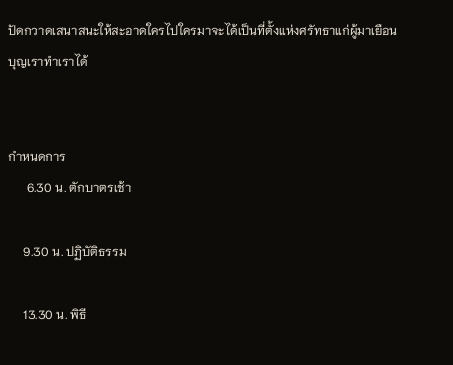ปัดกวาดเสนาสนะให้สะอาดใครไปใครมาจะได้เป็นที่ตั้งแห่งศรัทธาแก่ผู้มาเยือน บุญเราทำเราได้


กำหนดการ
      6.30 น. ตักบาตรเช้า

     9.30 น. ปฏิบัติธรรม

     13.30 น. พิธี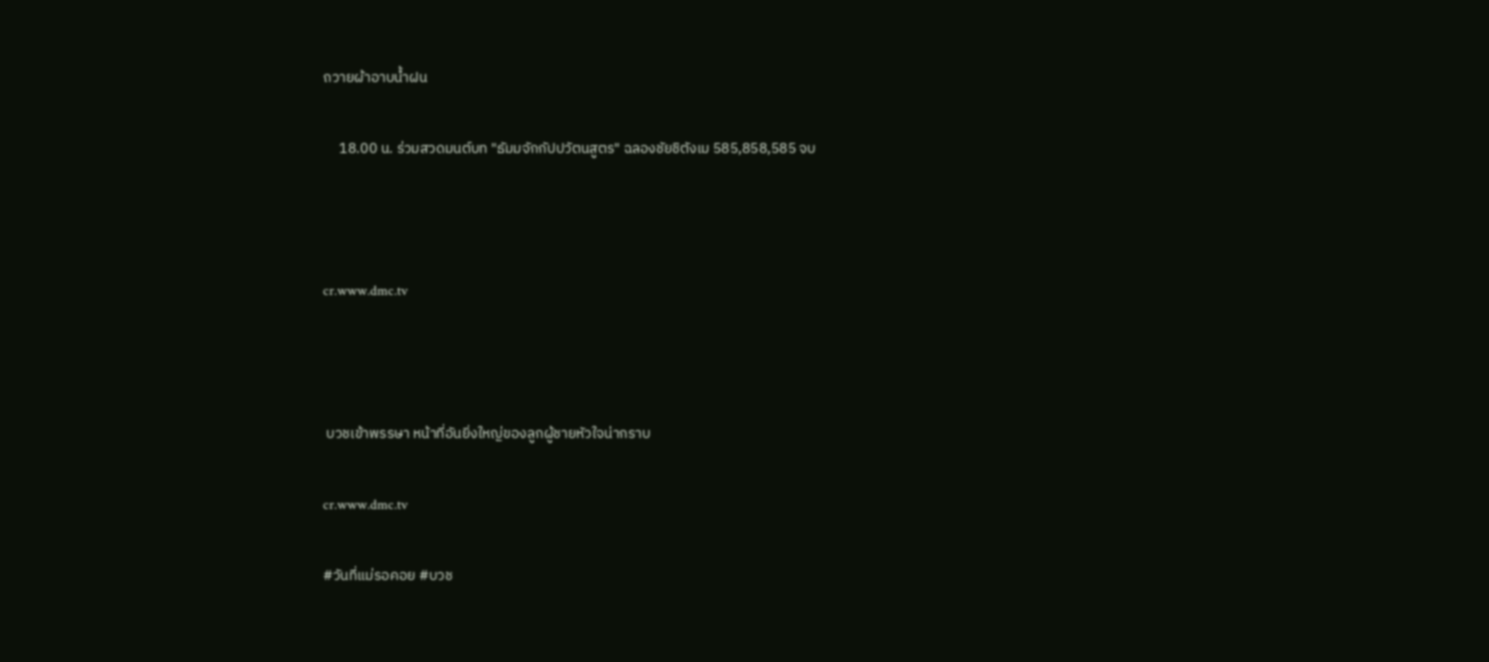ถวายผ้าอาบน้ำฝน

     18.00 น. ร่วมสวดมนต์บท "ธัมมจักกัปปวัตนสูตร" ฉลองชัยชิตังเม 585,858,585 จบ



cr.www.dmc.tv



 บวชเข้าพรรษา หน้าที่อันยิ่งใหญ่ของลูกผู้ชายหัวใจน่ากราบ

cr.www.dmc.tv

#วันที่แม่รอคอย #บวช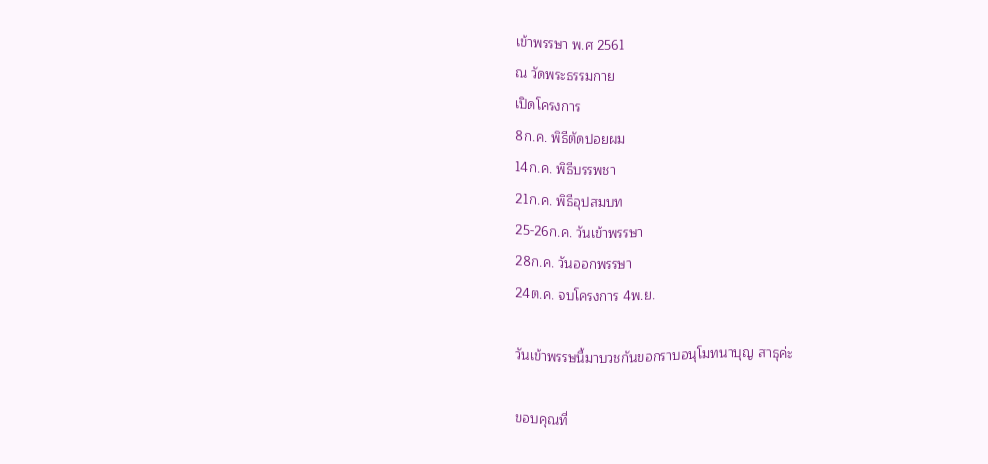เข้าพรรษา พ.ศ 2561
ณ วัดพระธรรมกาย
เปิดโครงการ
8ก.ค. พิธีตัดปอยผม
14ก.ค. พิธีบรรพชา
21ก.ค. พิธีอุปสมบท
25-26ก.ค. วันเข้าพรรษา
28ก.ค. วันออกพรรษา
24ต.ค. จบโครงการ 4พ.ย.

วันเข้าพรรษนี้มาบวชกันขอกราบอนุโมทนาบุญ สาธุค่ะ

ขอบคุณที่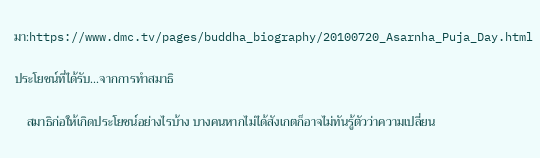มา:https://www.dmc.tv/pages/buddha_biography/20100720_Asarnha_Puja_Day.html

ประโยชน์ที่ได้รับ...จากการทำสมาธิ

    สมาธิก่อให้เกิดประโยชน์อย่างไรบ้าง บางคนหากไม่ได้สังเกตก็อาจไม่ทันรู้ตัวว่าความเปลี่ยน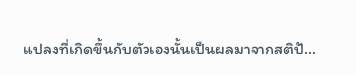แปลงที่เกิดขึ้นกับตัวเองนั้นเป็นผลมาจากสติปั...